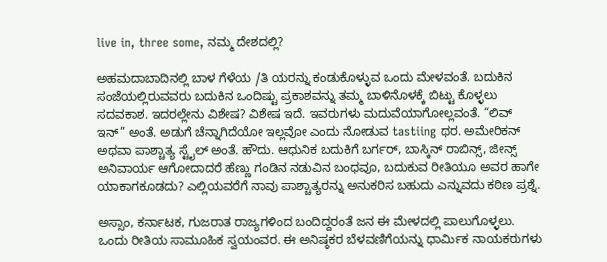live in, three some, ನಮ್ಮ ದೇಶದಲ್ಲಿ?

ಅಹಮದಾಬಾದಿನಲ್ಲಿ ಬಾಳ ಗೆಳೆಯ /ತಿ ಯರನ್ನು ಕಂಡುಕೊಳ್ಳುವ ಒಂದು ಮೇಳವಂತೆ. ಬದುಕಿನ ಸಂಜೆಯಲ್ಲಿರುವವರು ಬದುಕಿನ ಒಂದಿಷ್ಟು ಪ್ರಕಾಶವನ್ನು ತಮ್ಮ ಬಾಳಿನೊಳಕ್ಕೆ ಬಿಟ್ಟು ಕೊಳ್ಳಲು ಸದವಕಾಶ. ಇದರಲ್ಲೇನು ವಿಶೇಷ? ವಿಶೇಷ ಇದೆ. ಇವರುಗಳು ಮದುವೆಯಾಗೋಲ್ಲವಂತೆ. “ಲಿವ್ ಇನ್” ಅಂತೆ. ಅಡುಗೆ ಚೆನ್ನಾಗಿದೆಯೋ ಇಲ್ಲವೋ ಎಂದು ನೋಡುವ tastiing ಥರ. ಅಮೇರಿಕನ್ ಅಥವಾ ಪಾಶ್ಚಾತ್ಯ ಸ್ಟೈಲ್ ಅಂತೆ. ಹೌದು. ಆಧುನಿಕ ಬದುಕಿಗೆ ಬರ್ಗರ್, ಬಾಸ್ಕಿನ್ ರಾಬಿನ್ಸ್, ಜೀನ್ಸ್ ಅನಿವಾರ್ಯ ಆಗೋದಾದರೆ ಹೆಣ್ಣು ಗಂಡಿನ ನಡುವಿನ ಬಂಧವೂ, ಬದುಕುವ ರೀತಿಯೂ ಅವರ ಹಾಗೇ ಯಾಕಾಗಕೂಡದು? ಎಲ್ಲಿಯವರೆಗೆ ನಾವು ಪಾಶ್ಚಾತ್ಯರನ್ನು ಅನುಕರಿಸ ಬಹುದು ಎನ್ನುವದು ಕಠಿಣ ಪ್ರಶ್ನೆ.

ಅಸ್ಸಾಂ, ಕರ್ನಾಟಕ, ಗುಜರಾತ ರಾಜ್ಯಗಳಿಂದ ಬಂದಿದ್ದರಂತೆ ಜನ ಈ ಮೇಳದಲ್ಲಿ ಪಾಲುಗೊಳ್ಳಲು. ಒಂದು ರೀತಿಯ ಸಾಮೂಹಿಕ ಸ್ವಯಂವರ. ಈ ಅನಿಷ್ಠಕರ ಬೆಳವಣಿಗೆಯನ್ನು ಧಾರ್ಮಿಕ ನಾಯಕರುಗಳು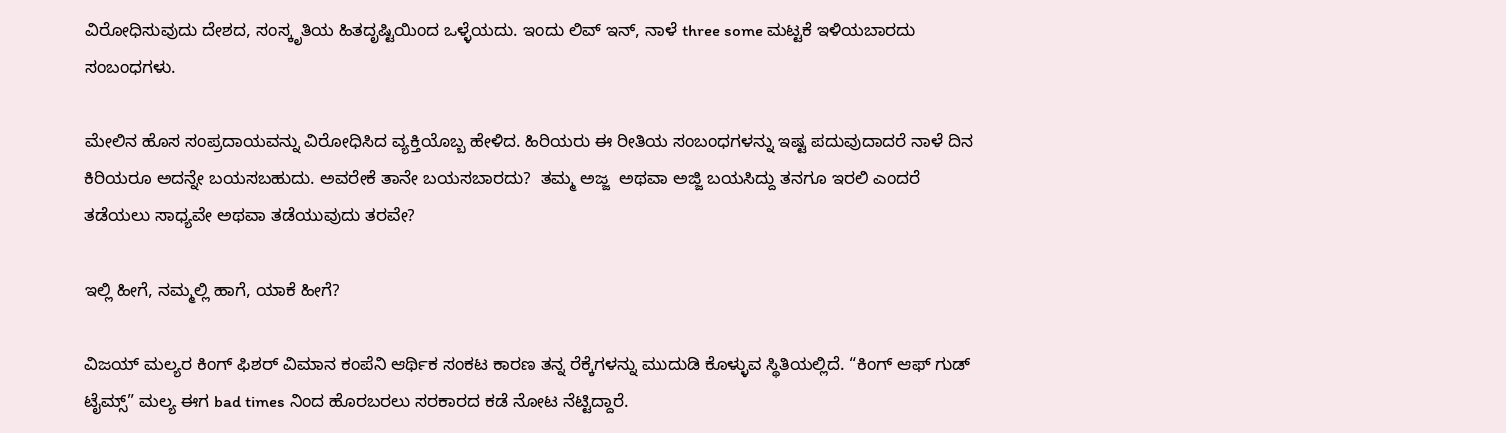ವಿರೋಧಿಸುವುದು ದೇಶದ, ಸಂಸ್ಕೃತಿಯ ಹಿತದೃಷ್ಟಿಯಿಂದ ಒಳ್ಳೆಯದು. ಇಂದು ಲಿವ್ ಇನ್, ನಾಳೆ three some ಮಟ್ಟಕೆ ಇಳಿಯಬಾರದು ಸಂಬಂಧಗಳು.

ಮೇಲಿನ ಹೊಸ ಸಂಪ್ರದಾಯವನ್ನು ವಿರೋಧಿಸಿದ ವ್ಯಕ್ತಿಯೊಬ್ಬ ಹೇಳಿದ. ಹಿರಿಯರು ಈ ರೀತಿಯ ಸಂಬಂಧಗಳನ್ನು ಇಷ್ಟ ಪದುವುದಾದರೆ ನಾಳೆ ದಿನ ಕಿರಿಯರೂ ಅದನ್ನೇ ಬಯಸಬಹುದು. ಅವರೇಕೆ ತಾನೇ ಬಯಸಬಾರದು?  ತಮ್ಮ ಅಜ್ಜ  ಅಥವಾ ಅಜ್ಜಿ ಬಯಸಿದ್ದು ತನಗೂ ಇರಲಿ ಎಂದರೆ ತಡೆಯಲು ಸಾಧ್ಯವೇ ಅಥವಾ ತಡೆಯುವುದು ತರವೇ?

ಇಲ್ಲಿ ಹೀಗೆ, ನಮ್ಮಲ್ಲಿ ಹಾಗೆ, ಯಾಕೆ ಹೀಗೆ?

ವಿಜಯ್ ಮಲ್ಯರ ಕಿಂಗ್ ಫಿಶರ್ ವಿಮಾನ ಕಂಪೆನಿ ಆರ್ಥಿಕ ಸಂಕಟ ಕಾರಣ ತನ್ನ ರೆಕ್ಕೆಗಳನ್ನು ಮುದುಡಿ ಕೊಳ್ಳುವ ಸ್ಥಿತಿಯಲ್ಲಿದೆ. “ಕಿಂಗ್ ಆಫ್ ಗುಡ್ ಟೈಮ್ಸ್” ಮಲ್ಯ ಈಗ bad times ನಿಂದ ಹೊರಬರಲು ಸರಕಾರದ ಕಡೆ ನೋಟ ನೆಟ್ಟಿದ್ದಾರೆ.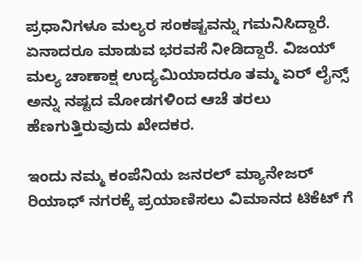ಪ್ರಧಾನಿಗಳೂ ಮಲ್ಯರ ಸಂಕಷ್ಟವನ್ನು ಗಮನಿಸಿದ್ದಾರೆ. ಏನಾದರೂ ಮಾಡುವ ಭರವಸೆ ನೀಡಿದ್ದಾರೆ. ವಿಜಯ್ ಮಲ್ಯ ಚಾಣಾಕ್ಷ ಉದ್ಯಮಿಯಾದರೂ ತಮ್ಮ ಏರ್ ಲೈನ್ಸ್ ಅನ್ನು ನಷ್ಟದ ಮೋಡಗಳಿಂದ ಆಚೆ ತರಲು ಹೆಣಗುತ್ತಿರುವುದು ಖೇದಕರ.

ಇಂದು ನಮ್ಮ ಕಂಪೆನಿಯ ಜನರಲ್ ಮ್ಯಾನೇಜರ್ ರಿಯಾಧ್ ನಗರಕ್ಕೆ ಪ್ರಯಾಣಿಸಲು ವಿಮಾನದ ಟಿಕೆಟ್ ಗೆ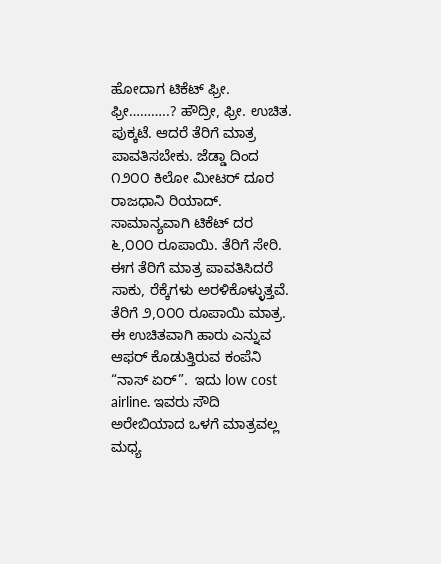ಹೋದಾಗ ಟಿಕೆಟ್ ಫ್ರೀ. ಫ್ರೀ………..? ಹೌದ್ರೀ, ಫ್ರೀ. ಉಚಿತ. ಪುಕ್ಕಟೆ. ಆದರೆ ತೆರಿಗೆ ಮಾತ್ರ ಪಾವತಿಸಬೇಕು. ಜೆಡ್ಡಾ ದಿಂದ ೧೨೦೦ ಕಿಲೋ ಮೀಟರ್ ದೂರ ರಾಜಧಾನಿ ರಿಯಾದ್. ಸಾಮಾನ್ಯವಾಗಿ ಟಿಕೆಟ್ ದರ ೬,೦೦೦ ರೂಪಾಯಿ. ತೆರಿಗೆ ಸೇರಿ. ಈಗ ತೆರಿಗೆ ಮಾತ್ರ ಪಾವತಿಸಿದರೆ ಸಾಕು, ರೆಕ್ಕೆಗಳು ಅರಳಿಕೊಳ್ಳುತ್ತವೆ. ತೆರಿಗೆ ೨,೦೦೦ ರೂಪಾಯಿ ಮಾತ್ರ. ಈ ಉಚಿತವಾಗಿ ಹಾರು ಎನ್ನುವ ಆಫರ್ ಕೊಡುತ್ತಿರುವ ಕಂಪೆನಿ “ನಾಸ್ ಏರ್”.  ಇದು low cost airline. ಇವರು ಸೌದಿ ಅರೇಬಿಯಾದ ಒಳಗೆ ಮಾತ್ರವಲ್ಲ ಮಧ್ಯ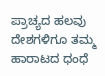ಪ್ರಾಚ್ಯದ ಹಲವು ದೇಶಗಳಿಗೂ ತಮ್ಮ ಹಾರಾಟದ ಧಂಧೆ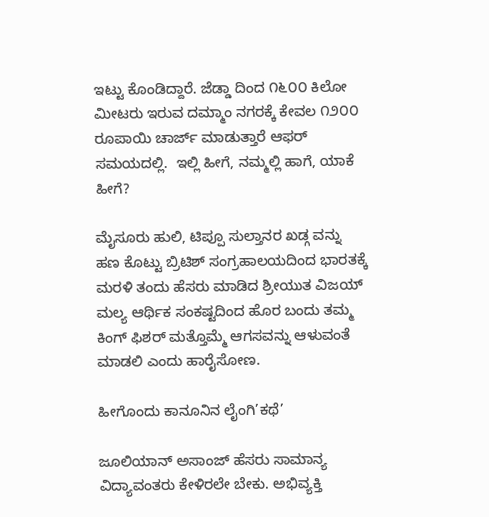ಇಟ್ಟು ಕೊಂಡಿದ್ದಾರೆ. ಜೆಡ್ಡಾ ದಿಂದ ೧೬೦೦ ಕಿಲೋ ಮೀಟರು ಇರುವ ದಮ್ಮಾಂ ನಗರಕ್ಕೆ ಕೇವಲ ೧೨೦೦ ರೂಪಾಯಿ ಚಾರ್ಜ್ ಮಾಡುತ್ತಾರೆ ಆಫರ್ ಸಮಯದಲ್ಲಿ.  ಇಲ್ಲಿ ಹೀಗೆ, ನಮ್ಮಲ್ಲಿ ಹಾಗೆ, ಯಾಕೆ ಹೀಗೆ?

ಮೈಸೂರು ಹುಲಿ, ಟಿಪ್ಪೂ ಸುಲ್ತಾನರ ಖಡ್ಗ ವನ್ನು ಹಣ ಕೊಟ್ಟು ಬ್ರಿಟಿಶ್ ಸಂಗ್ರಹಾಲಯದಿಂದ ಭಾರತಕ್ಕೆ ಮರಳಿ ತಂದು ಹೆಸರು ಮಾಡಿದ ಶ್ರೀಯುತ ವಿಜಯ್ ಮಲ್ಯ ಆರ್ಥಿಕ ಸಂಕಷ್ಟದಿಂದ ಹೊರ ಬಂದು ತಮ್ಮ ಕಿಂಗ್ ಫಿಶರ್ ಮತ್ತೊಮ್ಮೆ ಆಗಸವನ್ನು ಆಳುವಂತೆ ಮಾಡಲಿ ಎಂದು ಹಾರೈಸೋಣ.

ಹೀಗೊಂದು ಕಾನೂನಿನ ಲೈಂಗಿ’ಕಥೆ’

ಜೂಲಿಯಾನ್ ಅಸಾಂಜ್ ಹೆಸರು ಸಾಮಾನ್ಯ ವಿದ್ಯಾವಂತರು ಕೇಳಿರಲೇ ಬೇಕು. ಅಭಿವ್ಯಕ್ತಿ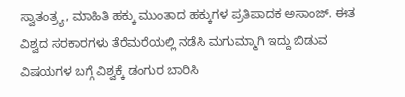ಸ್ವಾತಂತ್ರ್ಯ, ಮಾಹಿತಿ ಹಕ್ಕು ಮುಂತಾದ ಹಕ್ಕುಗಳ ಪ್ರತಿಪಾದಕ ಅಸಾಂಜ್. ಈತ ವಿಶ್ವದ ಸರಕಾರಗಳು ತೆರೆಮರೆಯಲ್ಲಿ ನಡೆಸಿ ಮಗುಮ್ಮಾಗಿ ಇದ್ದು ಬಿಡುವ ವಿಷಯಗಳ ಬಗ್ಗೆ ವಿಶ್ವಕ್ಕೆ ಡಂಗುರ ಬಾರಿಸಿ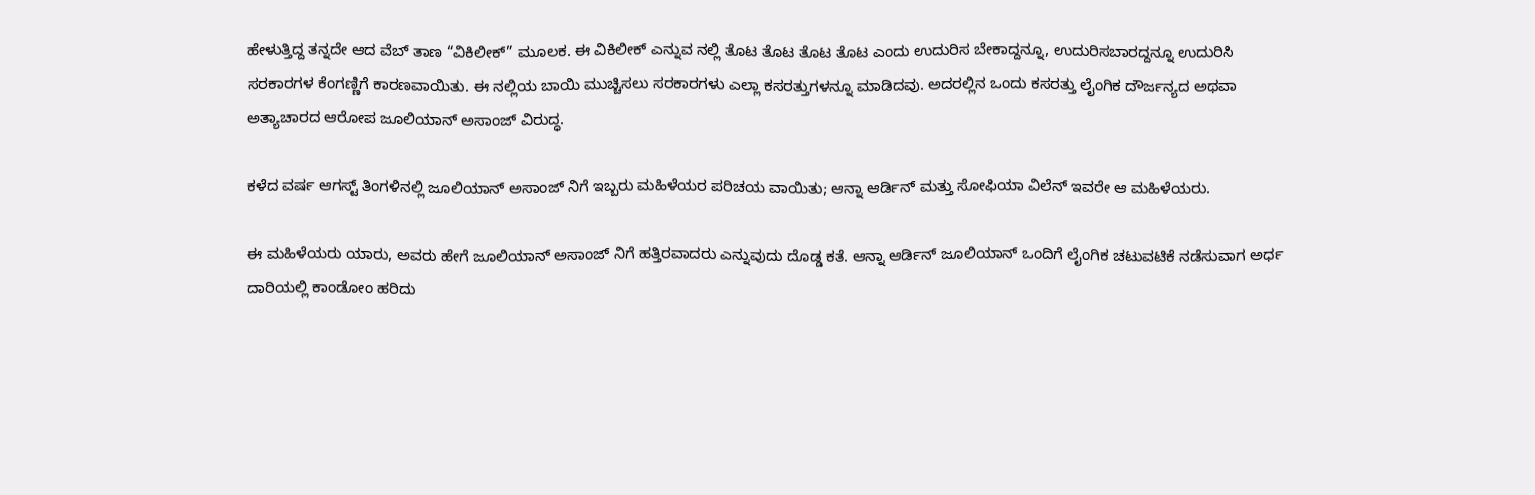ಹೇಳುತ್ತಿದ್ದ ತನ್ನದೇ ಆದ ವೆಬ್ ತಾಣ “ವಿಕಿಲೀಕ್” ಮೂಲಕ. ಈ ವಿಕಿಲೀಕ್ ಎನ್ನುವ ನಲ್ಲಿ ತೊಟ ತೊಟ ತೊಟ ತೊಟ ಎಂದು ಉದುರಿಸ ಬೇಕಾದ್ದನ್ನೂ, ಉದುರಿಸಬಾರದ್ದನ್ನೂ ಉದುರಿಸಿ ಸರಕಾರಗಳ ಕೆಂಗಣ್ಣಿಗೆ ಕಾರಣವಾಯಿತು. ಈ ನಲ್ಲಿಯ ಬಾಯಿ ಮುಚ್ಚಿಸಲು ಸರಕಾರಗಳು ಎಲ್ಲಾ ಕಸರತ್ತುಗಳನ್ನೂ ಮಾಡಿದವು. ಅದರಲ್ಲಿನ ಒಂದು ಕಸರತ್ತು ಲೈಂಗಿಕ ದೌರ್ಜನ್ಯದ ಅಥವಾ ಅತ್ಯಾಚಾರದ ಆರೋಪ ಜೂಲಿಯಾನ್ ಅಸಾಂಜ್ ವಿರುದ್ಧ.

ಕಳೆದ ವರ್ಷ ಆಗಸ್ಟ್ ತಿಂಗಳಿನಲ್ಲಿ ಜೂಲಿಯಾನ್ ಅಸಾಂಜ್ ನಿಗೆ ಇಬ್ಬರು ಮಹಿಳೆಯರ ಪರಿಚಯ ವಾಯಿತು; ಆನ್ನಾ ಆರ್ಡಿನ್ ಮತ್ತು ಸೋಫಿಯಾ ವಿಲೆನ್ ಇವರೇ ಆ ಮಹಿಳೆಯರು.

ಈ ಮಹಿಳೆಯರು ಯಾರು, ಅವರು ಹೇಗೆ ಜೂಲಿಯಾನ್ ಅಸಾಂಜ್ ನಿಗೆ ಹತ್ತಿರವಾದರು ಎನ್ನುವುದು ದೊಡ್ಡ ಕತೆ. ಆನ್ನಾ ಆರ್ಡಿನ್ ಜೂಲಿಯಾನ್ ಒಂದಿಗೆ ಲೈಂಗಿಕ ಚಟುವಟಿಕೆ ನಡೆಸುವಾಗ ಅರ್ಧ ದಾರಿಯಲ್ಲಿ ಕಾಂಡೋಂ ಹರಿದು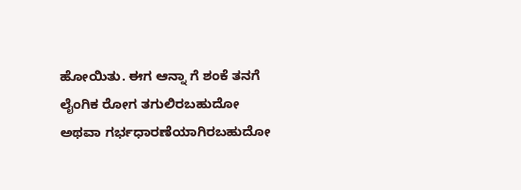ಹೋಯಿತು. ಈಗ ಆನ್ನಾ ಗೆ ಶಂಕೆ ತನಗೆ ಲೈಂಗಿಕ ರೋಗ ತಗುಲಿರಬಹುದೋ ಅಥವಾ ಗರ್ಭಧಾರಣೆಯಾಗಿರಬಹುದೋ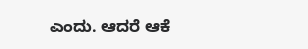ಎಂದು. ಆದರೆ ಆಕೆ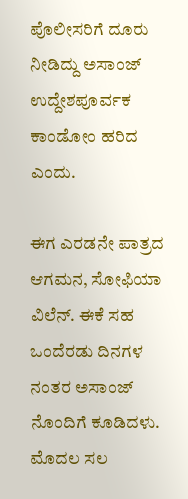ಪೊಲೀಸರಿಗೆ ದೂರು ನೀಡಿದ್ದು ಅಸಾಂಜ್ ಉದ್ದೇಶಪೂರ್ವಕ ಕಾಂಡೋಂ ಹರಿದ ಎಂದು.

ಈಗ ಎರಡನೇ ಪಾತ್ರದ ಆಗಮನ, ಸೋಫಿಯಾ ವಿಲೆನ್. ಈಕೆ ಸಹ ಒಂದೆರಡು ದಿನಗಳ ನಂತರ ಅಸಾಂಜ್ ನೊಂದಿಗೆ ಕೂಡಿದಳು. ಮೊದಲ ಸಲ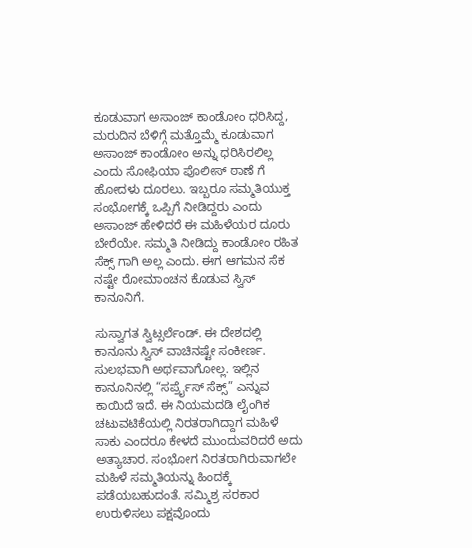ಕೂಡುವಾಗ ಅಸಾಂಜ್ ಕಾಂಡೋಂ ಧರಿಸಿದ್ದ, ಮರುದಿನ ಬೆಳಿಗ್ಗೆ ಮತ್ತೊಮ್ಮೆ ಕೂಡುವಾಗ ಅಸಾಂಜ್ ಕಾಂಡೋಂ ಅನ್ನು ಧರಿಸಿರಲಿಲ್ಲ ಎಂದು ಸೋಫಿಯಾ ಪೊಲೀಸ್ ಠಾಣೆ ಗೆ ಹೋದಳು ದೂರಲು. ಇಬ್ಬರೂ ಸಮ್ಮತಿಯುಕ್ತ ಸಂಭೋಗಕ್ಕೆ ಒಪ್ಪಿಗೆ ನೀಡಿದ್ದರು ಎಂದು ಅಸಾಂಜ್ ಹೇಳಿದರೆ ಈ ಮಹಿಳೆಯರ ದೂರು ಬೇರೆಯೇ. ಸಮ್ಮತಿ ನೀಡಿದ್ದು ಕಾಂಡೋಂ ರಹಿತ ಸೆಕ್ಸ್ ಗಾಗಿ ಅಲ್ಲ ಎಂದು. ಈಗ ಆಗಮನ ಸೆಕ ನಷ್ಟೇ ರೋಮಾಂಚನ ಕೊಡುವ ಸ್ವಿಸ್ ಕಾನೂನಿಗೆ.

ಸುಸ್ವಾಗತ ಸ್ವಿಟ್ಸರ್ಲೆಂಡ್. ಈ ದೇಶದಲ್ಲಿ ಕಾನೂನು ಸ್ವಿಸ್ ವಾಚಿನಷ್ಟೇ ಸಂಕೀರ್ಣ. ಸುಲಭವಾಗಿ ಅರ್ಥವಾಗೋಲ್ಲ. ಇಲ್ಲಿನ ಕಾನೂನಿನಲ್ಲಿ “ಸರ್ಪ್ರೈಸ್ ಸೆಕ್ಸ್” ಎನ್ನುವ ಕಾಯಿದೆ ಇದೆ. ಈ ನಿಯಮದಡಿ ಲೈಂಗಿಕ ಚಟುವಟಿಕೆಯಲ್ಲಿ ನಿರತರಾಗಿದ್ದಾಗ ಮಹಿಳೆ ಸಾಕು ಎಂದರೂ ಕೇಳದೆ ಮುಂದುವರಿದರೆ ಅದು ಅತ್ಯಾಚಾರ. ಸಂಭೋಗ ನಿರತರಾಗಿರುವಾಗಲೇ ಮಹಿಳೆ ಸಮ್ಮತಿಯನ್ನು ಹಿಂದಕ್ಕೆ ಪಡೆಯಬಹುದಂತೆ. ಸಮ್ಮಿಶ್ರ ಸರಕಾರ ಉರುಳಿಸಲು ಪಕ್ಷವೊಂದು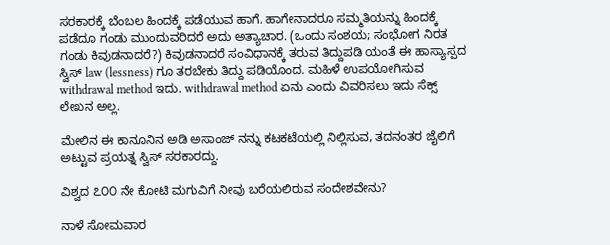ಸರಕಾರಕ್ಕೆ ಬೆಂಬಲ ಹಿಂದಕ್ಕೆ ಪಡೆಯುವ ಹಾಗೆ. ಹಾಗೇನಾದರೂ ಸಮ್ಮತಿಯನ್ನು ಹಿಂದಕ್ಕೆ ಪಡೆದೂ ಗಂಡು ಮುಂದುವರಿದರೆ ಅದು ಅತ್ಯಾಚಾರ. (ಒಂದು ಸಂಶಯ; ಸಂಭೋಗ ನಿರತ ಗಂಡು ಕಿವುಡನಾದರೆ?) ಕಿವುಡನಾದರೆ ಸಂವಿಧಾನಕ್ಕೆ ತರುವ ತಿದ್ದುಪಡಿ ಯಂತೆ ಈ ಹಾಸ್ಯಾಸ್ಪದ ಸ್ವಿಸ್ law (lessness) ಗೂ ತರಬೇಕು ತಿದ್ದು ಪಡಿಯೊಂದ. ಮಹಿಳೆ ಉಪಯೋಗಿಸುವ withdrawal method ಇದು. withdrawal method ಏನು ಎಂದು ವಿವರಿಸಲು ಇದು ಸೆಕ್ಸ್ ಲೇಖನ ಅಲ್ಲ.

ಮೇಲಿನ ಈ ಕಾನೂನಿನ ಅಡಿ ಅಸಾಂಜ್ ನನ್ನು ಕಟಕಟೆಯಲ್ಲಿ ನಿಲ್ಲಿಸುವ, ತದನಂತರ ಜೈಲಿಗೆ ಅಟ್ಟುವ ಪ್ರಯತ್ನ ಸ್ವಿಸ್ ಸರಕಾರದ್ದು.

ವಿಶ್ವದ ೭೦೦ ನೇ ಕೋಟಿ ಮಗುವಿಗೆ ನೀವು ಬರೆಯಲಿರುವ ಸಂದೇಶವೇನು?

ನಾಳೆ ಸೋಮವಾರ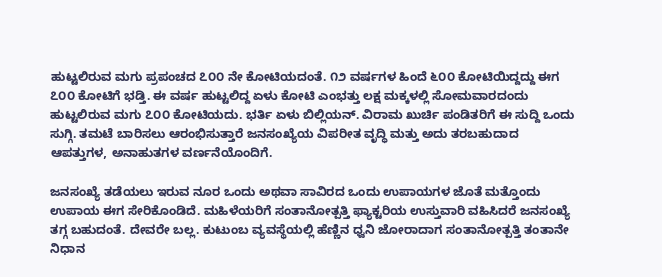ಹುಟ್ಟಲಿರುವ ಮಗು ಪ್ರಪಂಚದ ೭೦೦ ನೇ ಕೋಟಿಯದಂತೆ. ೧೨ ವರ್ಷಗಳ ಹಿಂದೆ ೬೦೦ ಕೋಟಿಯಿದ್ದದ್ದು ಈಗ ೭೦೦ ಕೋಟಿಗೆ ಭಡ್ತಿ. ಈ ವರ್ಷ ಹುಟ್ಟಲಿದ್ದ ಏಳು ಕೋಟಿ ಎಂಭತ್ತು ಲಕ್ಷ ಮಕ್ಕಳಲ್ಲಿ ಸೋಮವಾರದಂದು ಹುಟ್ಟಲಿರುವ ಮಗು ೭೦೦ ಕೋಟಿಯದು. ಭರ್ತಿ ಏಳು ಬಿಲ್ಲಿಯನ್. ವಿರಾಮ ಖುರ್ಚಿ ಪಂಡಿತರಿಗೆ ಈ ಸುದ್ದಿ ಒಂದು ಸುಗ್ಗಿ. ತಮಟೆ ಬಾರಿಸಲು ಆರಂಭಿಸುತ್ತಾರೆ ಜನಸಂಖ್ಯೆಯ ವಿಪರೀತ ವೃದ್ಧಿ ಮತ್ತು ಅದು ತರಬಹುದಾದ ಆಪತ್ತುಗಳ, ಅನಾಹುತಗಳ ವರ್ಣನೆಯೊಂದಿಗೆ.

ಜನಸಂಖ್ಯೆ ತಡೆಯಲು ಇರುವ ನೂರ ಒಂದು ಅಥವಾ ಸಾವಿರದ ಒಂದು ಉಪಾಯಗಳ ಜೊತೆ ಮತ್ತೊಂದು ಉಪಾಯ ಈಗ ಸೇರಿಕೊಂಡಿದೆ. ಮಹಿಳೆಯರಿಗೆ ಸಂತಾನೋತ್ಪತ್ತಿ ಫ್ಯಾಕ್ಟರಿಯ ಉಸ್ತುವಾರಿ ವಹಿಸಿದರೆ ಜನಸಂಖ್ಯೆ ತಗ್ಗ ಬಹುದಂತೆ. ದೇವರೇ ಬಲ್ಲ. ಕುಟುಂಬ ವ್ಯವಸ್ಥೆಯಲ್ಲಿ ಹೆಣ್ಣಿನ ಧ್ವನಿ ಜೋರಾದಾಗ ಸಂತಾನೋತ್ಪತ್ತಿ ತಂತಾನೇ ನಿಧಾನ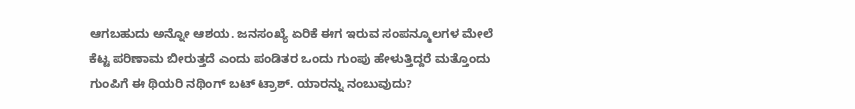ಆಗಬಹುದು ಅನ್ನೋ ಆಶಯ. ಜನಸಂಖ್ಯೆ ಏರಿಕೆ ಈಗ ಇರುವ ಸಂಪನ್ಮೂಲಗಳ ಮೇಲೆ ಕೆಟ್ಟ ಪರಿಣಾಮ ಬೀರುತ್ತದೆ ಎಂದು ಪಂಡಿತರ ಒಂದು ಗುಂಪು ಹೇಳುತ್ತಿದ್ದರೆ ಮತ್ತೊಂದು ಗುಂಪಿಗೆ ಈ ಥಿಯರಿ ನಥಿಂಗ್ ಬಟ್ ಟ್ರಾಶ್. ಯಾರನ್ನು ನಂಬುವುದು?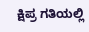ಕ್ಷಿಪ್ರ ಗತಿಯಲ್ಲಿ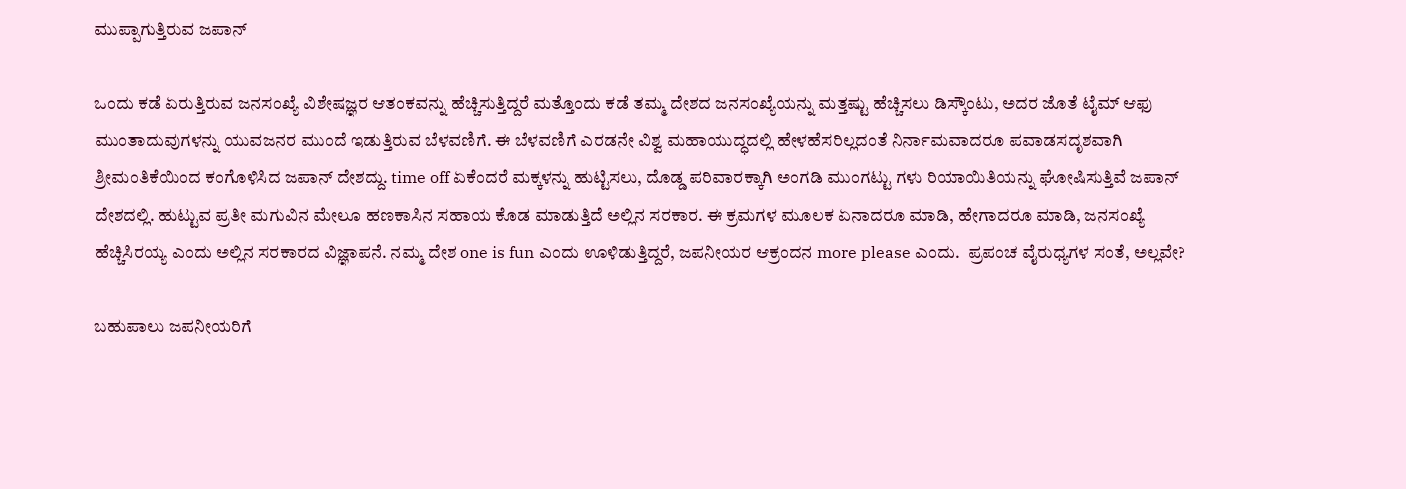ಮುಪ್ಪಾಗುತ್ತಿರುವ ಜಪಾನ್

ಒಂದು ಕಡೆ ಏರುತ್ತಿರುವ ಜನಸಂಖ್ಯೆ ವಿಶೇಷಜ್ಞರ ಆತಂಕವನ್ನು ಹೆಚ್ಚಿಸುತ್ತಿದ್ದರೆ ಮತ್ತೊಂದು ಕಡೆ ತಮ್ಮ ದೇಶದ ಜನಸಂಖ್ಯೆಯನ್ನು ಮತ್ತಷ್ಟು ಹೆಚ್ಚಿಸಲು ಡಿಸ್ಕೌಂಟು, ಅದರ ಜೊತೆ ಟೈಮ್ ಆಫು ಮುಂತಾದುವುಗಳನ್ನು ಯುವಜನರ ಮುಂದೆ ಇಡುತ್ತಿರುವ ಬೆಳವಣಿಗೆ. ಈ ಬೆಳವಣಿಗೆ ಎರಡನೇ ವಿಶ್ವ ಮಹಾಯುದ್ಧದಲ್ಲಿ ಹೇಳಹೆಸರಿಲ್ಲದಂತೆ ನಿರ್ನಾಮವಾದರೂ ಪವಾಡಸದೃಶವಾಗಿ ಶ್ರೀಮಂತಿಕೆಯಿಂದ ಕಂಗೊಳಿಸಿದ ಜಪಾನ್ ದೇಶದ್ದು. time off ಏಕೆಂದರೆ ಮಕ್ಕಳನ್ನು ಹುಟ್ಟಿಸಲು, ದೊಡ್ಡ ಪರಿವಾರಕ್ಕಾಗಿ ಅಂಗಡಿ ಮುಂಗಟ್ಟು ಗಳು ರಿಯಾಯಿತಿಯನ್ನು ಘೋಷಿಸುತ್ತಿವೆ ಜಪಾನ್ ದೇಶದಲ್ಲಿ. ಹುಟ್ಟುವ ಪ್ರತೀ ಮಗುವಿನ ಮೇಲೂ ಹಣಕಾಸಿನ ಸಹಾಯ ಕೊಡ ಮಾಡುತ್ತಿದೆ ಅಲ್ಲಿನ ಸರಕಾರ. ಈ ಕ್ರಮಗಳ ಮೂಲಕ ಏನಾದರೂ ಮಾಡಿ, ಹೇಗಾದರೂ ಮಾಡಿ, ಜನಸಂಖ್ಯೆ ಹೆಚ್ಚಿಸಿರಯ್ಯ ಎಂದು ಅಲ್ಲಿನ ಸರಕಾರದ ವಿಜ್ಞಾಪನೆ. ನಮ್ಮ ದೇಶ one is fun ಎಂದು ಊಳಿಡುತ್ತಿದ್ದರೆ, ಜಪನೀಯರ ಆಕ್ರಂದನ more please ಎಂದು.  ಪ್ರಪಂಚ ವೈರುಧ್ಯಗಳ ಸಂತೆ, ಅಲ್ಲವೇ?

ಬಹುಪಾಲು ಜಪನೀಯರಿಗೆ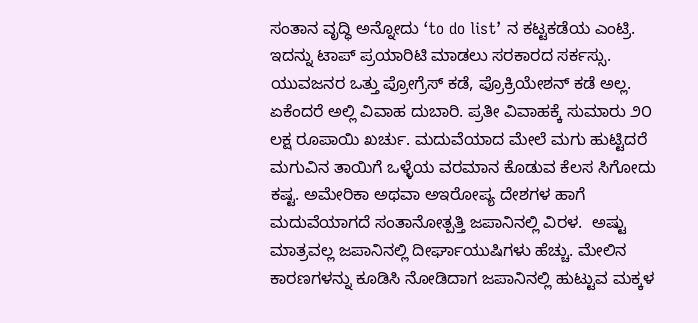ಸಂತಾನ ವೃದ್ಧಿ ಅನ್ನೋದು ‘to do list’ ನ ಕಟ್ಟಕಡೆಯ ಎಂಟ್ರಿ. ಇದನ್ನು ಟಾಪ್ ಪ್ರಯಾರಿಟಿ ಮಾಡಲು ಸರಕಾರದ ಸರ್ಕಸ್ಸು. ಯುವಜನರ ಒತ್ತು ಪ್ರೋಗ್ರೆಸ್ ಕಡೆ, ಪ್ರೊಕ್ರಿಯೇಶನ್ ಕಡೆ ಅಲ್ಲ. ಏಕೆಂದರೆ ಅಲ್ಲಿ ವಿವಾಹ ದುಬಾರಿ. ಪ್ರತೀ ವಿವಾಹಕ್ಕೆ ಸುಮಾರು ೨೦ ಲಕ್ಷ ರೂಪಾಯಿ ಖರ್ಚು. ಮದುವೆಯಾದ ಮೇಲೆ ಮಗು ಹುಟ್ಟಿದರೆ ಮಗುವಿನ ತಾಯಿಗೆ ಒಳ್ಳೆಯ ವರಮಾನ ಕೊಡುವ ಕೆಲಸ ಸಿಗೋದು ಕಷ್ಟ. ಅಮೇರಿಕಾ ಅಥವಾ ಅಇರೋಪ್ಯ ದೇಶಗಳ ಹಾಗೆ  ಮದುವೆಯಾಗದೆ ಸಂತಾನೋತ್ಪತ್ತಿ ಜಪಾನಿನಲ್ಲಿ ವಿರಳ.  ಅಷ್ಟು ಮಾತ್ರವಲ್ಲ ಜಪಾನಿನಲ್ಲಿ ದೀರ್ಘಾಯುಷಿಗಳು ಹೆಚ್ಚು. ಮೇಲಿನ ಕಾರಣಗಳನ್ನು ಕೂಡಿಸಿ ನೋಡಿದಾಗ ಜಪಾನಿನಲ್ಲಿ ಹುಟ್ಟುವ ಮಕ್ಕಳ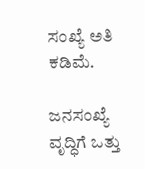ಸಂಖ್ಯೆ ಅತಿ ಕಡಿಮೆ.

ಜನಸಂಖ್ಯೆ ವೃದ್ಧಿಗೆ ಒತ್ತು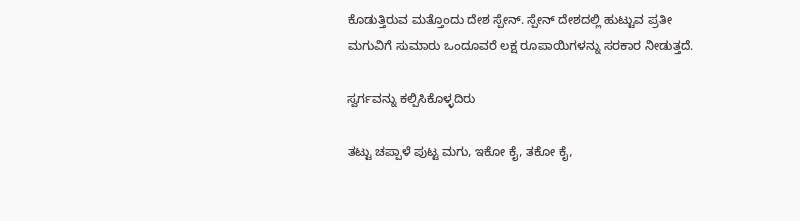ಕೊಡುತ್ತಿರುವ ಮತ್ತೊಂದು ದೇಶ ಸ್ಪೇನ್. ಸ್ಪೇನ್ ದೇಶದಲ್ಲಿ ಹುಟ್ಟುವ ಪ್ರತೀ ಮಗುವಿಗೆ ಸುಮಾರು ಒಂದೂವರೆ ಲಕ್ಷ ರೂಪಾಯಿಗಳನ್ನು ಸರಕಾರ ನೀಡುತ್ತದೆ.

ಸ್ವರ್ಗವನ್ನು ಕಲ್ಪಿಸಿಕೊಳ್ಳದಿರು

ತಟ್ಟು ಚಪ್ಪಾಳೆ ಪುಟ್ಟ ಮಗು, ಇಕೋ ಕೈ, ತಕೋ ಕೈ,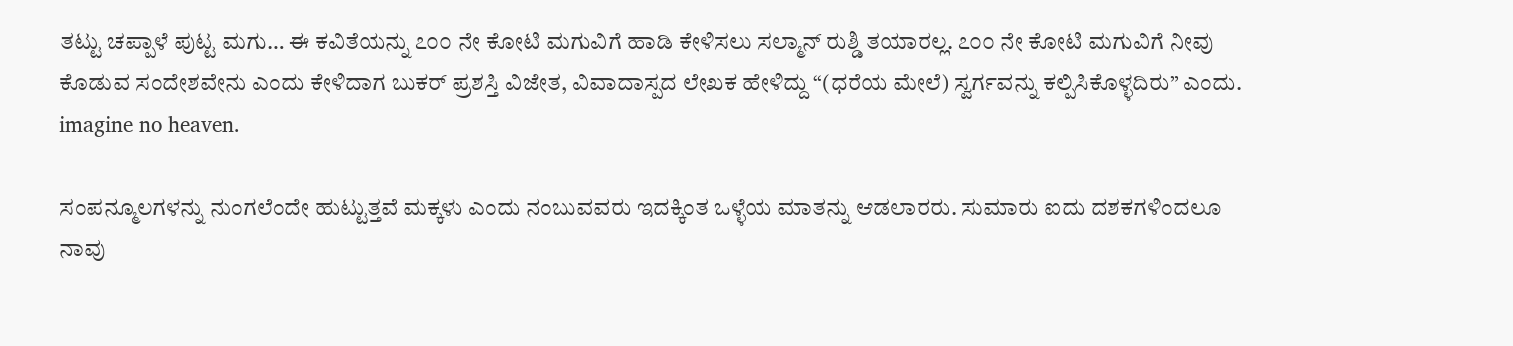ತಟ್ಟು ಚಪ್ಪಾಳೆ ಪುಟ್ಟ ಮಗು… ಈ ಕವಿತೆಯನ್ನು ೭೦೦ ನೇ ಕೋಟಿ ಮಗುವಿಗೆ ಹಾಡಿ ಕೇಳಿಸಲು ಸಲ್ಮಾನ್ ರುಶ್ಡಿ ತಯಾರಲ್ಲ. ೭೦೦ ನೇ ಕೋಟಿ ಮಗುವಿಗೆ ನೀವು ಕೊಡುವ ಸಂದೇಶವೇನು ಎಂದು ಕೇಳಿದಾಗ ಬುಕರ್ ಪ್ರಶಸ್ತಿ ವಿಜೇತ, ವಿವಾದಾಸ್ಪದ ಲೇಖಕ ಹೇಳಿದ್ದು “(ಧರೆಯ ಮೇಲೆ) ಸ್ವರ್ಗವನ್ನು ಕಲ್ಪಿಸಿಕೊಳ್ಳದಿರು” ಎಂದು. imagine no heaven.

ಸಂಪನ್ಮೂಲಗಳನ್ನು ನುಂಗಲೆಂದೇ ಹುಟ್ಟುತ್ತವೆ ಮಕ್ಕಳು ಎಂದು ನಂಬುವವರು ಇದಕ್ಕಿಂತ ಒಳ್ಳೆಯ ಮಾತನ್ನು ಆಡಲಾರರು. ಸುಮಾರು ಐದು ದಶಕಗಳಿಂದಲೂ ನಾವು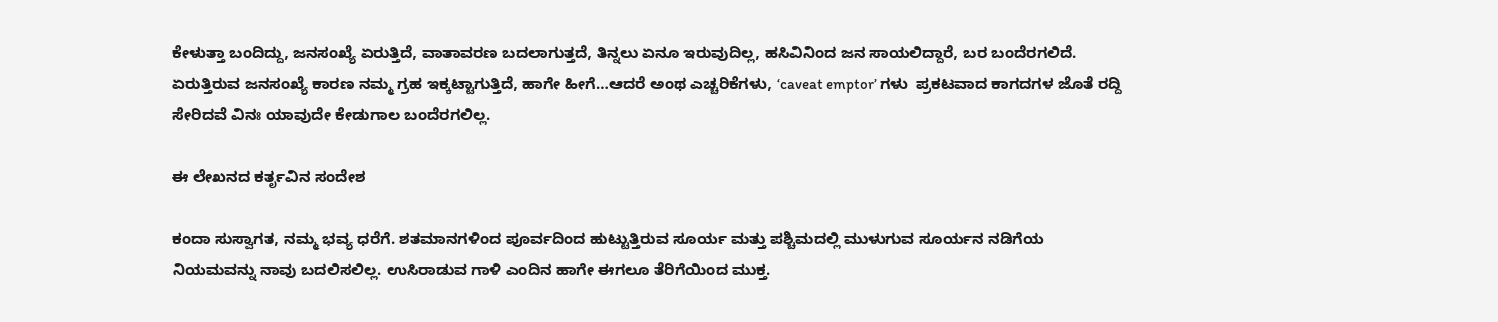ಕೇಳುತ್ತಾ ಬಂದಿದ್ದು, ಜನಸಂಖ್ಯೆ ಏರುತ್ತಿದೆ, ವಾತಾವರಣ ಬದಲಾಗುತ್ತದೆ, ತಿನ್ನಲು ಏನೂ ಇರುವುದಿಲ್ಲ, ಹಸಿವಿನಿಂದ ಜನ ಸಾಯಲಿದ್ದಾರೆ, ಬರ ಬಂದೆರಗಲಿದೆ. ಏರುತ್ತಿರುವ ಜನಸಂಖ್ಯೆ ಕಾರಣ ನಮ್ಮ ಗ್ರಹ ಇಕ್ಕಟ್ಟಾಗುತ್ತಿದೆ, ಹಾಗೇ ಹೀಗೆ…ಆದರೆ ಅಂಥ ಎಚ್ಚರಿಕೆಗಳು, ‘caveat emptor’ ಗಳು  ಪ್ರಕಟವಾದ ಕಾಗದಗಳ ಜೊತೆ ರದ್ದಿ ಸೇರಿದವೆ ವಿನಃ ಯಾವುದೇ ಕೇಡುಗಾಲ ಬಂದೆರಗಲಿಲ್ಲ.

ಈ ಲೇಖನದ ಕರ್ತೃವಿನ ಸಂದೇಶ

ಕಂದಾ ಸುಸ್ವಾಗತ, ನಮ್ಮ ಭವ್ಯ ಧರೆಗೆ. ಶತಮಾನಗಳಿಂದ ಪೂರ್ವದಿಂದ ಹುಟ್ಟುತ್ತಿರುವ ಸೂರ್ಯ ಮತ್ತು ಪಶ್ಚಿಮದಲ್ಲಿ ಮುಳುಗುವ ಸೂರ್ಯನ ನಡಿಗೆಯ ನಿಯಮವನ್ನು ನಾವು ಬದಲಿಸಲಿಲ್ಲ. ಉಸಿರಾಡುವ ಗಾಳಿ ಎಂದಿನ ಹಾಗೇ ಈಗಲೂ ತೆರಿಗೆಯಿಂದ ಮುಕ್ತ.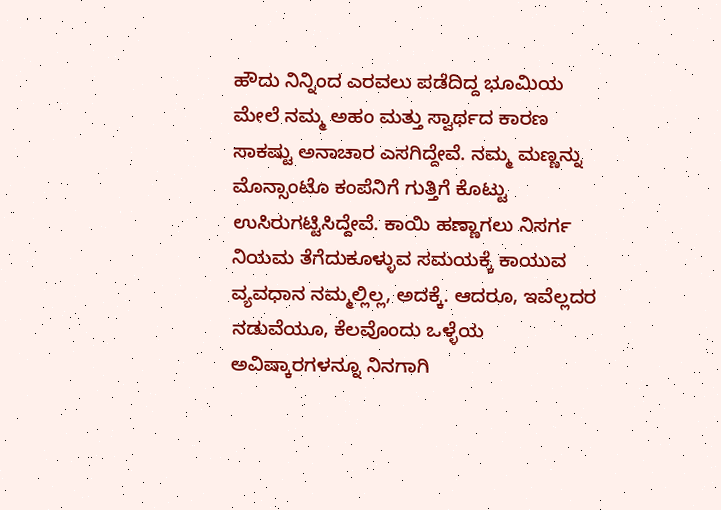ಹೌದು ನಿನ್ನಿಂದ ಎರವಲು ಪಡೆದಿದ್ದ ಭೂಮಿಯ ಮೇಲೆ ನಮ್ಮ ಅಹಂ ಮತ್ತು ಸ್ವಾರ್ಥದ ಕಾರಣ ಸಾಕಷ್ಟು ಅನಾಚಾರ ಎಸಗಿದ್ದೇವೆ. ನಮ್ಮ ಮಣ್ಣನ್ನು ಮೊನ್ಸಾಂಟೊ ಕಂಪೆನಿಗೆ ಗುತ್ತಿಗೆ ಕೊಟ್ಟು ಉಸಿರುಗಟ್ಟಿಸಿದ್ದೇವೆ. ಕಾಯಿ ಹಣ್ಣಾಗಲು ನಿಸರ್ಗ ನಿಯಮ ತೆಗೆದುಕೂಳ್ಳುವ ಸಮಯಕ್ಕೆ ಕಾಯುವ ವ್ಯವಧಾನ ನಮ್ಮಲ್ಲಿಲ್ಲ, ಅದಕ್ಕೆ. ಆದರೂ, ಇವೆಲ್ಲದರ ನಡುವೆಯೂ, ಕೆಲವೊಂದು ಒಳ್ಳೆಯ ಅವಿಷ್ಕಾರಗಳನ್ನೂ ನಿನಗಾಗಿ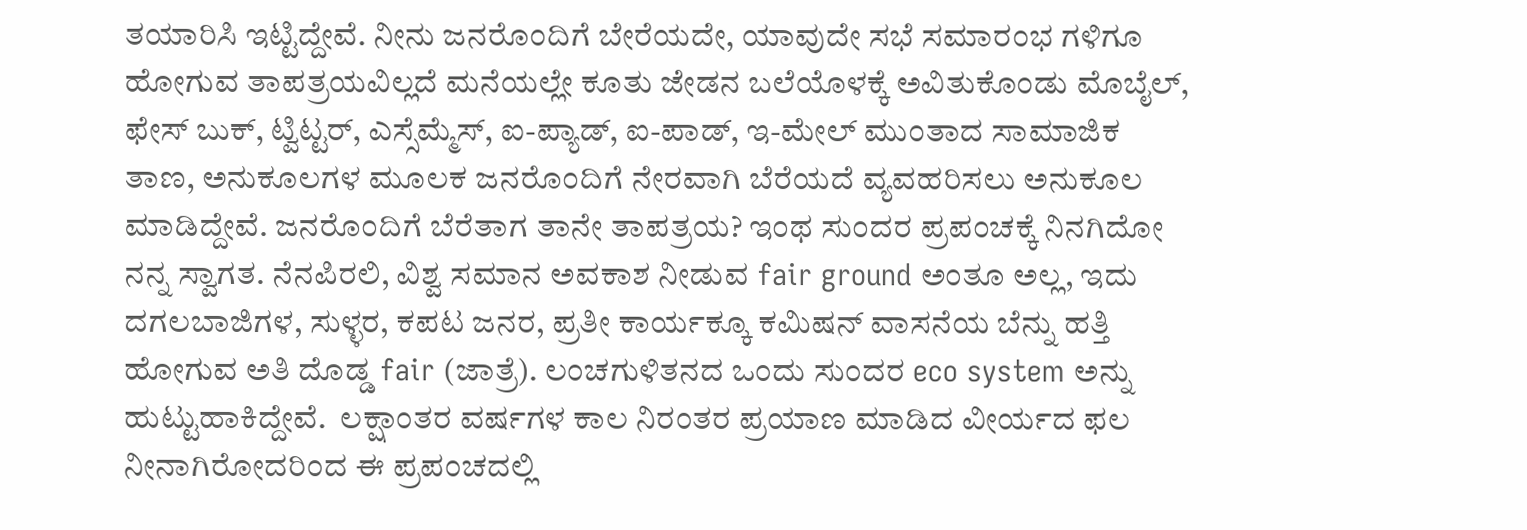ತಯಾರಿಸಿ ಇಟ್ಟಿದ್ದೇವೆ. ನೀನು ಜನರೊಂದಿಗೆ ಬೇರೆಯದೇ, ಯಾವುದೇ ಸಭೆ ಸಮಾರಂಭ ಗಳಿಗೂ ಹೋಗುವ ತಾಪತ್ರಯವಿಲ್ಲದೆ ಮನೆಯಲ್ಲೇ ಕೂತು ಜೇಡನ ಬಲೆಯೊಳಕ್ಕೆ ಅವಿತುಕೊಂಡು ಮೊಬೈಲ್, ಫೇಸ್ ಬುಕ್, ಟ್ವಿಟ್ಟರ್, ಎಸ್ಸೆಮ್ಮೆಸ್, ಐ-ಪ್ಯಾಡ್, ಐ-ಪಾಡ್, ಇ-ಮೇಲ್ ಮುಂತಾದ ಸಾಮಾಜಿಕ ತಾಣ, ಅನುಕೂಲಗಳ ಮೂಲಕ ಜನರೊಂದಿಗೆ ನೇರವಾಗಿ ಬೆರೆಯದೆ ವ್ಯವಹರಿಸಲು ಅನುಕೂಲ ಮಾಡಿದ್ದೇವೆ. ಜನರೊಂದಿಗೆ ಬೆರೆತಾಗ ತಾನೇ ತಾಪತ್ರಯ? ಇಂಥ ಸುಂದರ ಪ್ರಪಂಚಕ್ಕೆ ನಿನಗಿದೋ ನನ್ನ ಸ್ವಾಗತ. ನೆನಪಿರಲಿ, ವಿಶ್ವ ಸಮಾನ ಅವಕಾಶ ನೀಡುವ fair ground ಅಂತೂ ಅಲ್ಲ, ಇದು ದಗಲಬಾಜಿಗಳ, ಸುಳ್ಳರ, ಕಪಟ ಜನರ, ಪ್ರತೀ ಕಾರ್ಯಕ್ಕೂ ಕಮಿಷನ್ ವಾಸನೆಯ ಬೆನ್ನು ಹತ್ತಿ ಹೋಗುವ ಅತಿ ದೊಡ್ಡ fair (ಜಾತ್ರೆ). ಲಂಚಗುಳಿತನದ ಒಂದು ಸುಂದರ eco system ಅನ್ನು  ಹುಟ್ಟುಹಾಕಿದ್ದೇವೆ.  ಲಕ್ಷಾಂತರ ವರ್ಷಗಳ ಕಾಲ ನಿರಂತರ ಪ್ರಯಾಣ ಮಾಡಿದ ವೀರ್ಯದ ಫಲ ನೀನಾಗಿರೋದರಿಂದ ಈ ಪ್ರಪಂಚದಲ್ಲಿ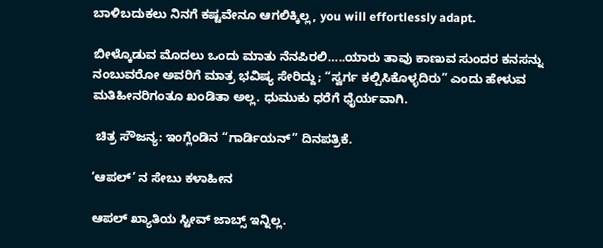ಬಾಳಿಬದುಕಲು ನಿನಗೆ ಕಷ್ಟವೇನೂ ಆಗಲಿಕ್ಕಿಲ್ಲ, you will effortlessly adapt.

ಬೀಳ್ಕೊಡುವ ಮೊದಲು ಒಂದು ಮಾತು ನೆನಪಿರಲಿ…..ಯಾರು ತಾವು ಕಾಣುವ ಸುಂದರ ಕನಸನ್ನು ನಂಬುವರೋ ಅವರಿಗೆ ಮಾತ್ರ ಭವಿಷ್ಯ ಸೇರಿದ್ದು; “ಸ್ವರ್ಗ ಕಲ್ಪಿಸಿಕೊಳ್ಳದಿರು” ಎಂದು ಹೇಳುವ ಮತಿಹೀನರಿಗಂತೂ ಖಂಡಿತಾ ಅಲ್ಲ. ಧುಮುಕು ಧರೆಗೆ ಧೈರ್ಯವಾಗಿ.

 ಚಿತ್ರ ಸೌಜನ್ಯ: ಇಂಗ್ಲೆಂಡಿನ “ಗಾರ್ಡಿಯನ್” ದಿನಪತ್ರಿಕೆ.

‘ಆಪಲ್’ ನ ಸೇಬು ಕಳಾಹೀನ

ಆಪಲ್ ಖ್ಯಾತಿಯ ಸ್ಟೀವ್ ಜಾಬ್ಸ್ ಇನ್ನಿಲ್ಲ.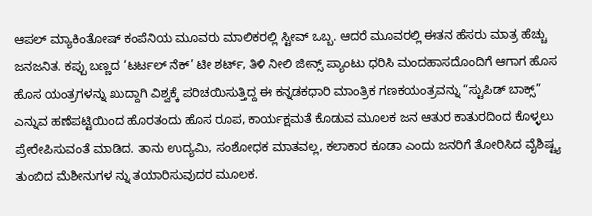ಆಪಲ್ ಮ್ಯಾಕಿಂತೋಷ್ ಕಂಪೆನಿಯ ಮೂವರು ಮಾಲಿಕರಲ್ಲಿ ಸ್ಟೀವ್ ಒಬ್ಬ. ಆದರೆ ಮೂವರಲ್ಲಿ ಈತನ ಹೆಸರು ಮಾತ್ರ ಹೆಚ್ಚು ಜನಜನಿತ. ಕಪ್ಪು ಬಣ್ಣದ ‘ಟರ್ಟಲ್ ನೆಕ್’ ಟೀ ಶರ್ಟ್, ತಿಳಿ ನೀಲಿ ಜೀನ್ಸ್ ಪ್ಯಾಂಟು ಧರಿಸಿ ಮಂದಹಾಸದೊಂದಿಗೆ ಆಗಾಗ ಹೊಸ ಹೊಸ ಯಂತ್ರಗಳನ್ನು ಖುದ್ದಾಗಿ ವಿಶ್ವಕ್ಕೆ ಪರಿಚಯಿಸುತ್ತಿದ್ದ ಈ ಕನ್ನಡಕಧಾರಿ ಮಾಂತ್ರಿಕ ಗಣಕಯಂತ್ರವನ್ನು “ಸ್ಟುಪಿಡ್ ಬಾಕ್ಸ್” ಎನ್ನುವ ಹಣೆಪಟ್ಟಿಯಿಂದ ಹೊರತಂದು ಹೊಸ ರೂಪ, ಕಾರ್ಯಕ್ಷಮತೆ ಕೊಡುವ ಮೂಲಕ ಜನ ಆತುರ ಕಾತುರದಿಂದ ಕೊಳ್ಳಲು ಪ್ರೇರೇಪಿಸುವಂತೆ ಮಾಡಿದ. ತಾನು ಉದ್ಯಮಿ, ಸಂಶೋಧಕ ಮಾತವಲ್ಲ, ಕಲಾಕಾರ ಕೂಡಾ ಎಂದು ಜನರಿಗೆ ತೋರಿಸಿದ ವೈಶಿಷ್ಟ್ಯ ತುಂಬಿದ ಮೆಶೀನುಗಳ ನ್ನು ತಯಾರಿಸುವುದರ ಮೂಲಕ.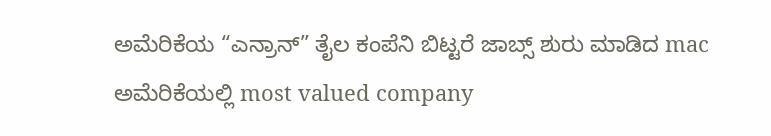ಅಮೆರಿಕೆಯ “ಎನ್ರಾನ್” ತೈಲ ಕಂಪೆನಿ ಬಿಟ್ಟರೆ ಜಾಬ್ಸ್ ಶುರು ಮಾಡಿದ mac ಅಮೆರಿಕೆಯಲ್ಲಿ most valued company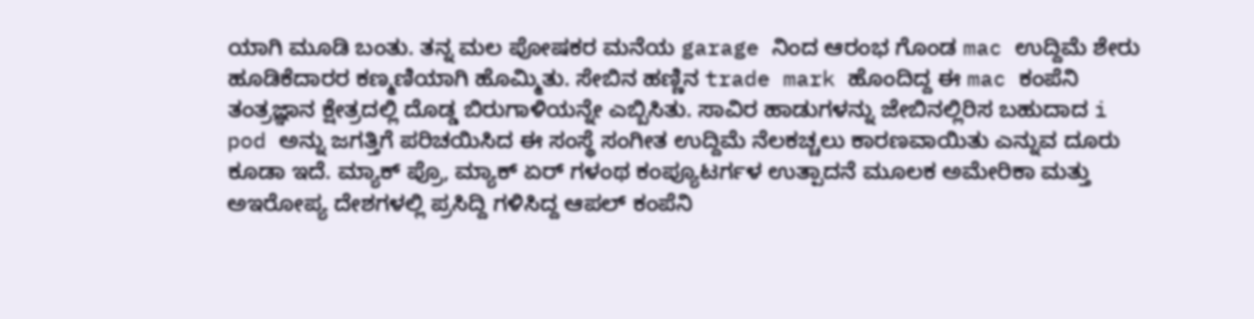ಯಾಗಿ ಮೂಡಿ ಬಂತು. ತನ್ನ ಮಲ ಪೋಷಕರ ಮನೆಯ garage ನಿಂದ ಆರಂಭ ಗೊಂಡ mac ಉದ್ದಿಮೆ ಶೇರು ಹೂಡಿಕೆದಾರರ ಕಣ್ಮಣಿಯಾಗಿ ಹೊಮ್ಮಿತು. ಸೇಬಿನ ಹಣ್ಣಿನ trade mark ಹೊಂದಿದ್ದ ಈ mac ಕಂಪೆನಿ ತಂತ್ರಜ್ಞಾನ ಕ್ಷೇತ್ರದಲ್ಲಿ ದೊಡ್ಡ ಬಿರುಗಾಳಿಯನ್ನೇ ಎಬ್ಬಿಸಿತು. ಸಾವಿರ ಹಾಡುಗಳನ್ನು ಜೇಬಿನಲ್ಲಿರಿಸ ಬಹುದಾದ i pod ಅನ್ನು ಜಗತ್ತಿಗೆ ಪರಿಚಯಿಸಿದ ಈ ಸಂಸ್ಥೆ ಸಂಗೀತ ಉದ್ದಿಮೆ ನೆಲಕಚ್ಚಲು ಕಾರಣವಾಯಿತು ಎನ್ನುವ ದೂರು ಕೂಡಾ ಇದೆ. ಮ್ಯಾಕ್ ಪ್ರೊ, ಮ್ಯಾಕ್ ಏರ್ ಗಳಂಥ ಕಂಪ್ಯೂಟರ್ಗಳ ಉತ್ಪಾದನೆ ಮೂಲಕ ಅಮೇರಿಕಾ ಮತ್ತು ಅಇರೋಪ್ಯ ದೇಶಗಳಲ್ಲಿ ಪ್ರಸಿದ್ದಿ ಗಳಿಸಿದ್ದ ಆಪಲ್ ಕಂಪೆನಿ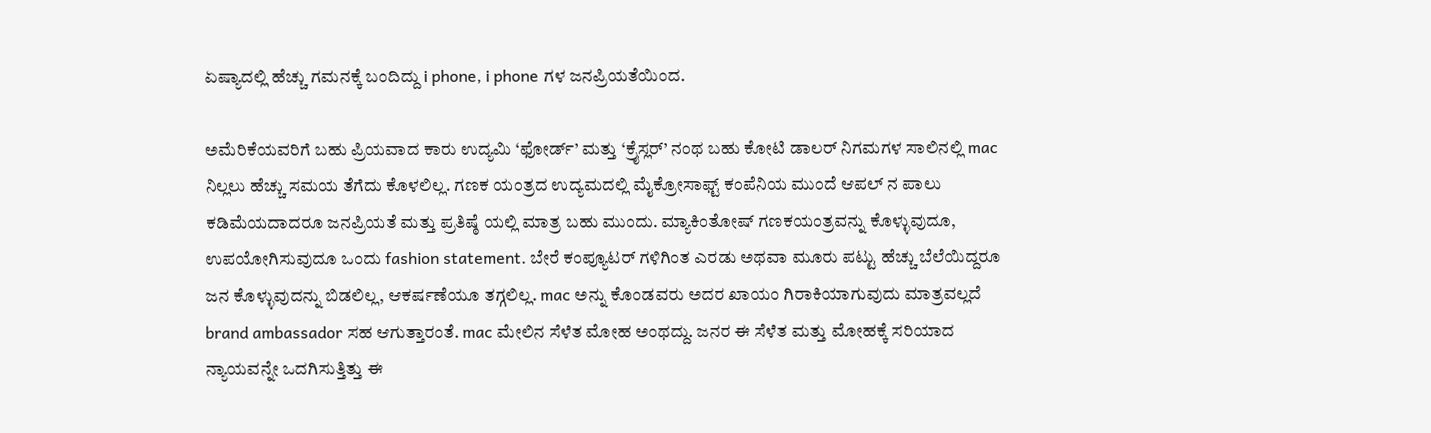ಏಷ್ಯಾದಲ್ಲಿ ಹೆಚ್ಚು ಗಮನಕ್ಕೆ ಬಂದಿದ್ದು i phone, i phone ಗಳ ಜನಪ್ರಿಯತೆಯಿಂದ.

ಅಮೆರಿಕೆಯವರಿಗೆ ಬಹು ಪ್ರಿಯವಾದ ಕಾರು ಉದ್ಯಮಿ ‘ಫೋರ್ಡ್’ ಮತ್ತು ‘ಕ್ರೈಸ್ಲರ್’ ನಂಥ ಬಹು ಕೋಟಿ ಡಾಲರ್ ನಿಗಮಗಳ ಸಾಲಿನಲ್ಲಿ mac ನಿಲ್ಲಲು ಹೆಚ್ಚು ಸಮಯ ತೆಗೆದು ಕೊಳಲಿಲ್ಲ. ಗಣಕ ಯಂತ್ರದ ಉದ್ಯಮದಲ್ಲಿ ಮೈಕ್ರೋಸಾಫ್ಟ್ ಕಂಪೆನಿಯ ಮುಂದೆ ಆಪಲ್ ನ ಪಾಲು ಕಡಿಮೆಯದಾದರೂ ಜನಪ್ರಿಯತೆ ಮತ್ತು ಪ್ರತಿಷ್ಠೆ ಯಲ್ಲಿ ಮಾತ್ರ ಬಹು ಮುಂದು. ಮ್ಯಾಕಿಂತೋಷ್ ಗಣಕಯಂತ್ರವನ್ನು ಕೊಳ್ಳುವುದೂ, ಉಪಯೋಗಿಸುವುದೂ ಒಂದು fashion statement. ಬೇರೆ ಕಂಪ್ಯೂಟರ್ ಗಳಿಗಿಂತ ಎರಡು ಅಥವಾ ಮೂರು ಪಟ್ಟು ಹೆಚ್ಚು ಬೆಲೆಯಿದ್ದರೂ ಜನ ಕೊಳ್ಳುವುದನ್ನು ಬಿಡಲಿಲ್ಲ, ಆಕರ್ಷಣೆಯೂ ತಗ್ಗಲಿಲ್ಲ. mac ಅನ್ನು ಕೊಂಡವರು ಅದರ ಖಾಯಂ ಗಿರಾಕಿಯಾಗುವುದು ಮಾತ್ರವಲ್ಲದೆ brand ambassador ಸಹ ಆಗುತ್ತಾರಂತೆ. mac ಮೇಲಿನ ಸೆಳೆತ ಮೋಹ ಅಂಥದ್ದು. ಜನರ ಈ ಸೆಳೆತ ಮತ್ತು ಮೋಹಕ್ಕೆ ಸರಿಯಾದ ನ್ಯಾಯವನ್ನೇ ಒದಗಿಸುತ್ತಿತ್ತು ಈ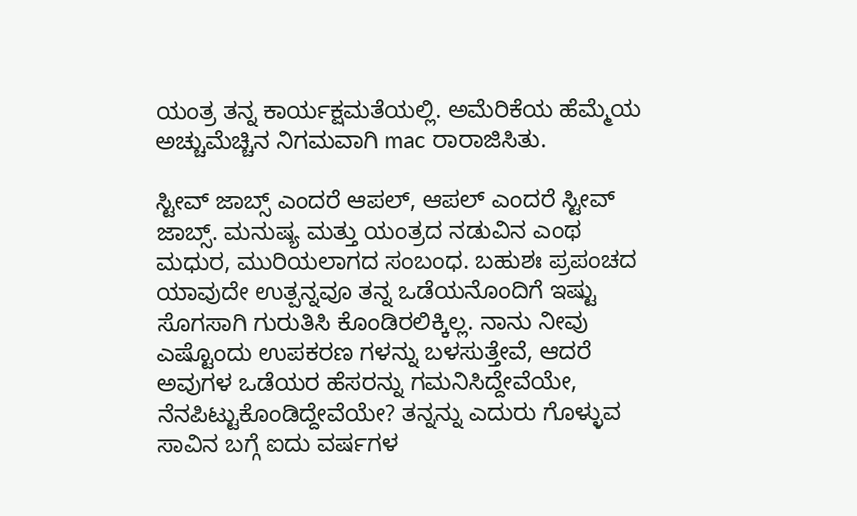ಯಂತ್ರ ತನ್ನ ಕಾರ್ಯಕ್ಷಮತೆಯಲ್ಲಿ. ಅಮೆರಿಕೆಯ ಹೆಮ್ಮೆಯ ಅಚ್ಚುಮೆಚ್ಚಿನ ನಿಗಮವಾಗಿ mac ರಾರಾಜಿಸಿತು.

ಸ್ಟೀವ್ ಜಾಬ್ಸ್ ಎಂದರೆ ಆಪಲ್, ಆಪಲ್ ಎಂದರೆ ಸ್ಟೀವ್ ಜಾಬ್ಸ್. ಮನುಷ್ಯ ಮತ್ತು ಯಂತ್ರದ ನಡುವಿನ ಎಂಥ ಮಧುರ, ಮುರಿಯಲಾಗದ ಸಂಬಂಧ. ಬಹುಶಃ ಪ್ರಪಂಚದ ಯಾವುದೇ ಉತ್ಪನ್ನವೂ ತನ್ನ ಒಡೆಯನೊಂದಿಗೆ ಇಷ್ಟು ಸೊಗಸಾಗಿ ಗುರುತಿಸಿ ಕೊಂಡಿರಲಿಕ್ಕಿಲ್ಲ. ನಾನು ನೀವು ಎಷ್ಟೊಂದು ಉಪಕರಣ ಗಳನ್ನು ಬಳಸುತ್ತೇವೆ, ಆದರೆ ಅವುಗಳ ಒಡೆಯರ ಹೆಸರನ್ನು ಗಮನಿಸಿದ್ದೇವೆಯೇ, ನೆನಪಿಟ್ಟುಕೊಂಡಿದ್ದೇವೆಯೇ? ತನ್ನನ್ನು ಎದುರು ಗೊಳ್ಳುವ ಸಾವಿನ ಬಗ್ಗೆ ಐದು ವರ್ಷಗಳ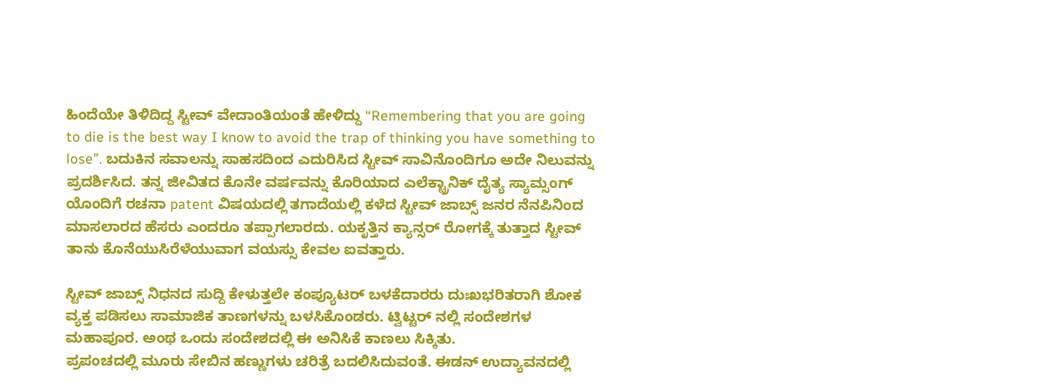ಹಿಂದೆಯೇ ತಿಳಿದಿದ್ದ ಸ್ಟೀವ್ ವೇದಾಂತಿಯಂತೆ ಹೇಳಿದ್ದು “Remembering that you are going to die is the best way I know to avoid the trap of thinking you have something to lose”. ಬದುಕಿನ ಸವಾಲನ್ನು ಸಾಹಸದಿಂದ ಎದುರಿಸಿದ ಸ್ಟೀವ್ ಸಾವಿನೊಂದಿಗೂ ಅದೇ ನಿಲುವನ್ನು ಪ್ರದರ್ಶಿಸಿದ. ತನ್ನ ಜೀವಿತದ ಕೊನೇ ವರ್ಷವನ್ನು ಕೊರಿಯಾದ ಎಲೆಕ್ಟ್ರಾನಿಕ್ ದೈತ್ಯ ಸ್ಯಾಮ್ಸಂಗ್ ಯೊಂದಿಗೆ ರಚನಾ patent ವಿಷಯದಲ್ಲಿ ತಗಾದೆಯಲ್ಲಿ ಕಳೆದ ಸ್ಟೀವ್ ಜಾಬ್ಸ್ ಜನರ ನೆನಪಿನಿಂದ ಮಾಸಲಾರದ ಹೆಸರು ಎಂದರೂ ತಪ್ಪಾಗಲಾರದು. ಯಕೃತ್ತಿನ ಕ್ಯಾನ್ಸರ್ ರೋಗಕ್ಕೆ ತುತ್ತಾದ ಸ್ಟೀವ್ ತಾನು ಕೊನೆಯುಸಿರೆಳೆಯುವಾಗ ವಯಸ್ಸು ಕೇವಲ ಐವತ್ತಾರು.

ಸ್ಟೀವ್ ಜಾಬ್ಸ್ ನಿಧನದ ಸುದ್ದಿ ಕೇಳುತ್ತಲೇ ಕಂಪ್ಯೂಟರ್ ಬಳಕೆದಾರರು ದುಃಖಭರಿತರಾಗಿ ಶೋಕ ವ್ಯಕ್ತ ಪಡಿಸಲು ಸಾಮಾಜಿಕ ತಾಣಗಳನ್ನು ಬಳಸಿಕೊಂಡರು. ಟ್ವಿಟ್ಟರ್ ನಲ್ಲಿ ಸಂದೇಶಗಳ ಮಹಾಪೂರ. ಅಂಥ ಒಂದು ಸಂದೇಶದಲ್ಲಿ ಈ ಅನಿಸಿಕೆ ಕಾಣಲು ಸಿಕ್ಕಿತು.
ಪ್ರಪಂಚದಲ್ಲಿ ಮೂರು ಸೇಬಿನ ಹಣ್ಣುಗಳು ಚರಿತ್ರೆ ಬದಲಿಸಿದುವಂತೆ. ಈಡನ್ ಉದ್ಯಾವನದಲ್ಲಿ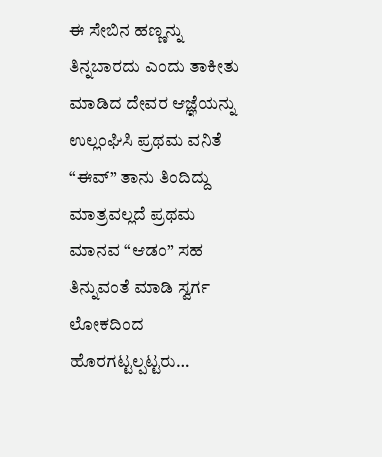ಈ ಸೇಬಿನ ಹಣ್ಣನ್ನು ತಿನ್ನಬಾರದು ಎಂದು ತಾಕೀತು ಮಾಡಿದ ದೇವರ ಆಜ್ಞೆಯನ್ನು ಉಲ್ಲಂಘಿಸಿ ಪ್ರಥಮ ವನಿತೆ “ಈವ್” ತಾನು ತಿಂದಿದ್ದು ಮಾತ್ರವಲ್ಲದೆ ಪ್ರಥಮ ಮಾನವ “ಆಡಂ” ಸಹ ತಿನ್ನುವಂತೆ ಮಾಡಿ ಸ್ವರ್ಗ ಲೋಕದಿಂದ ಹೊರಗಟ್ಟಲ್ಪಟ್ಟರು…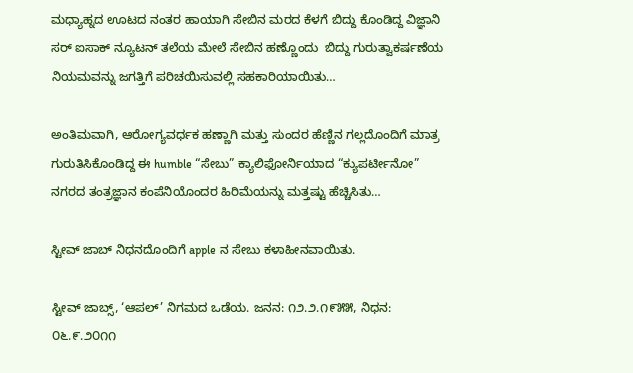ಮಧ್ಯಾಹ್ನದ ಊಟದ ನಂತರ ಹಾಯಾಗಿ ಸೇಬಿನ ಮರದ ಕೆಳಗೆ ಬಿದ್ದು ಕೊಂಡಿದ್ದ ವಿಜ್ಞಾನಿ ಸರ್ ಐಸಾಕ್ ನ್ಯೂಟನ್ ತಲೆಯ ಮೇಲೆ ಸೇಬಿನ ಹಣ್ಣೊಂದು  ಬಿದ್ದು ಗುರುತ್ವಾಕರ್ಷಣೆಯ ನಿಯಮವನ್ನು ಜಗತ್ತಿಗೆ ಪರಿಚಯಿಸುವಲ್ಲಿ ಸಹಕಾರಿಯಾಯಿತು…

ಅಂತಿಮವಾಗಿ, ಆರೋಗ್ಯವರ್ಧಕ ಹಣ್ಣಾಗಿ ಮತ್ತು ಸುಂದರ ಹೆಣ್ಣಿನ ಗಲ್ಲದೊಂದಿಗೆ ಮಾತ್ರ ಗುರುತಿಸಿಕೊಂಡಿದ್ದ ಈ humble “ಸೇಬು” ಕ್ಯಾಲಿಫೋರ್ನಿಯಾದ “ಕ್ಯುಪರ್ಟೀನೋ” ನಗರದ ತಂತ್ರಜ್ಞಾನ ಕಂಪೆನಿಯೊಂದರ ಹಿರಿಮೆಯನ್ನು ಮತ್ತಷ್ಟು ಹೆಚ್ಚಿಸಿತು…

ಸ್ಟೀವ್ ಜಾಬ್ ನಿಧನದೊಂದಿಗೆ apple ನ ಸೇಬು ಕಳಾಹೀನವಾಯಿತು.

ಸ್ಟೀವ್ ಜಾಬ್ಸ್, ‘ಆಪಲ್’ ನಿಗಮದ ಒಡೆಯ. ಜನನ: ೧೨.೨.೧೯೫೫, ನಿಧನ: ೦೬.೯.೨೦೧೧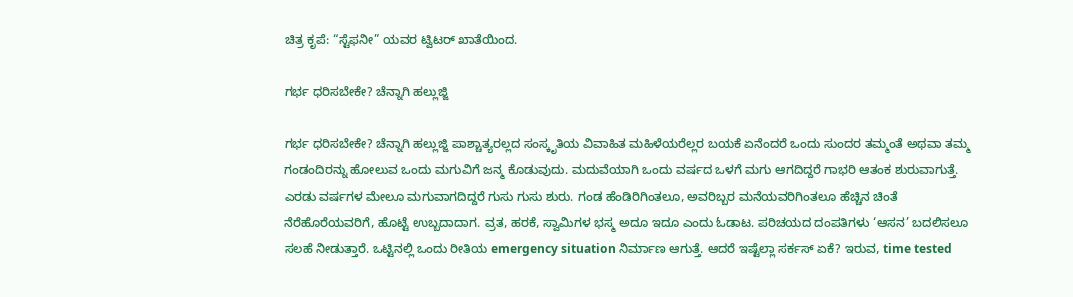ಚಿತ್ರ ಕೃಪೆ: “ಸ್ಟೆಫನೀ” ಯವರ ಟ್ವಿಟರ್ ಖಾತೆಯಿಂದ.

ಗರ್ಭ ಧರಿಸಬೇಕೇ? ಚೆನ್ನಾಗಿ ಹಲ್ಲುಜ್ಜಿ

ಗರ್ಭ ಧರಿಸಬೇಕೇ? ಚೆನ್ನಾಗಿ ಹಲ್ಲುಜ್ಜಿ ಪಾಶ್ಚಾತ್ಯರಲ್ಲದ ಸಂಸ್ಕೃತಿಯ ವಿವಾಹಿತ ಮಹಿಳೆಯರೆಲ್ಲರ ಬಯಕೆ ಏನೆಂದರೆ ಒಂದು ಸುಂದರ ತಮ್ಮಂತೆ ಅಥವಾ ತಮ್ಮ ಗಂಡಂದಿರನ್ನು ಹೋಲುವ ಒಂದು ಮಗುವಿಗೆ ಜನ್ಮ ಕೊಡುವುದು. ಮದುವೆಯಾಗಿ ಒಂದು ವರ್ಷದ ಒಳಗೆ ಮಗು ಆಗದಿದ್ದರೆ ಗಾಭರಿ ಆತಂಕ ಶುರುವಾಗುತ್ತೆ. ಎರಡು ವರ್ಷಗಳ ಮೇಲೂ ಮಗುವಾಗದಿದ್ದರೆ ಗುಸು ಗುಸು ಶುರು. ಗಂಡ ಹೆಂಡಿರಿಗಿಂತಲೂ, ಅವರಿಬ್ಬರ ಮನೆಯವರಿಗಿಂತಲೂ ಹೆಚ್ಚಿನ ಚಿಂತೆ ನೆರೆಹೊರೆಯವರಿಗೆ, ಹೊಟ್ಟೆ ಉಬ್ಬದಾದಾಗ. ವ್ರತ, ಹರಕೆ, ಸ್ವಾಮಿಗಳ ಭಸ್ಮ ಅದೂ ಇದೂ ಎಂದು ಓಡಾಟ. ಪರಿಚಯದ ದಂಪತಿಗಳು ‘ಆಸನ’ ಬದಲಿಸಲೂ ಸಲಹೆ ನೀಡುತ್ತಾರೆ. ಒಟ್ಟಿನಲ್ಲಿ ಒಂದು ರೀತಿಯ emergency situation ನಿರ್ಮಾಣ ಆಗುತ್ತೆ. ಆದರೆ ಇಷ್ಟೆಲ್ಲಾ ಸರ್ಕಸ್ ಏಕೆ? ಇರುವ, time tested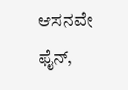ಆಸನವೇ ಫೈನ್,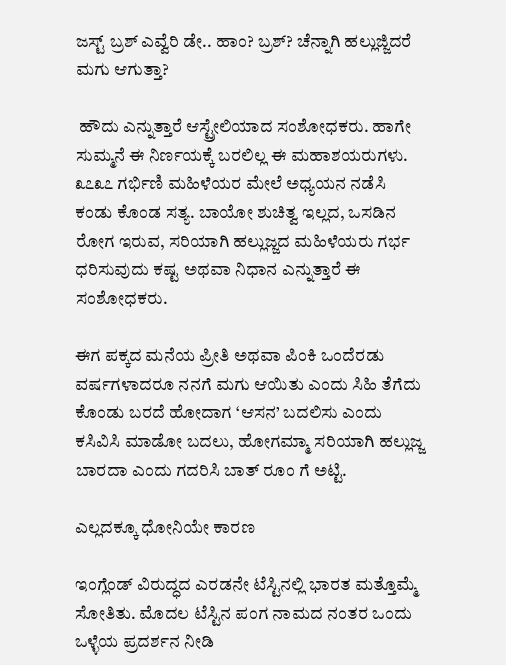ಜಸ್ಟ್ ಬ್ರಶ್ ಎವ್ವೆರಿ ಡೇ.. ಹಾಂ? ಬ್ರಶ್? ಚೆನ್ನಾಗಿ ಹಲ್ಲುಜ್ಜಿದರೆ ಮಗು ಆಗುತ್ತಾ?

 ಹೌದು ಎನ್ನುತ್ತಾರೆ ಆಸ್ಟ್ರೇಲಿಯಾದ ಸಂಶೋಧಕರು. ಹಾಗೇ ಸುಮ್ಮನೆ ಈ ನಿರ್ಣಯಕ್ಕೆ ಬರಲಿಲ್ಲ ಈ ಮಹಾಶಯರುಗಳು. ೩೭೩೭ ಗರ್ಭಿಣಿ ಮಹಿಳೆಯರ ಮೇಲೆ ಅಧ್ಯಯನ ನಡೆಸಿ ಕಂಡು ಕೊಂಡ ಸತ್ಯ. ಬಾಯೋ ಶುಚಿತ್ವ ಇಲ್ಲದ, ಒಸಡಿನ ರೋಗ ಇರುವ, ಸರಿಯಾಗಿ ಹಲ್ಲುಜ್ಜದ ಮಹಿಳೆಯರು ಗರ್ಭ ಧರಿಸುವುದು ಕಷ್ಟ ಅಥವಾ ನಿಧಾನ ಎನ್ನುತ್ತಾರೆ ಈ ಸಂಶೋಧಕರು.

ಈಗ ಪಕ್ಕದ ಮನೆಯ ಪ್ರೀತಿ ಅಥವಾ ಪಿಂಕಿ ಒಂದೆರಡು ವರ್ಷಗಳಾದರೂ ನನಗೆ ಮಗು ಆಯಿತು ಎಂದು ಸಿಹಿ ತೆಗೆದು ಕೊಂಡು ಬರದೆ ಹೋದಾಗ ‘ಆಸನ’ ಬದಲಿಸು ಎಂದು ಕಸಿವಿಸಿ ಮಾಡೋ ಬದಲು, ಹೋಗಮ್ಮಾ ಸರಿಯಾಗಿ ಹಲ್ಲುಜ್ಜ ಬಾರದಾ ಎಂದು ಗದರಿಸಿ ಬಾತ್ ರೂಂ ಗೆ ಅಟ್ಟಿ.

ಎಲ್ಲದಕ್ಕೂ ಧೋನಿಯೇ ಕಾರಣ

ಇಂಗ್ಲೆಂಡ್ ವಿರುದ್ಧದ ಎರಡನೇ ಟೆಸ್ಟಿನಲ್ಲಿ ಭಾರತ ಮತ್ತೊಮ್ಮೆ ಸೋತಿತು. ಮೊದಲ ಟೆಸ್ಟಿನ ಪಂಗ ನಾಮದ ನಂತರ ಒಂದು ಒಳ್ಳೆಯ ಪ್ರದರ್ಶನ ನೀಡಿ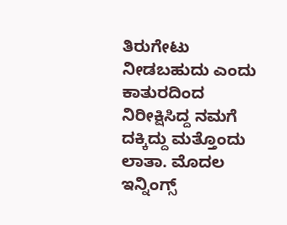ತಿರುಗೇಟು ನೀಡಬಹುದು ಎಂದು ಕಾತುರದಿಂದ ನಿರೀಕ್ಷಿಸಿದ್ದ ನಮಗೆ ದಕ್ಕಿದ್ದು ಮತ್ತೊಂದು ಲಾತಾ. ಮೊದಲ ಇನ್ನಿಂಗ್ಸ್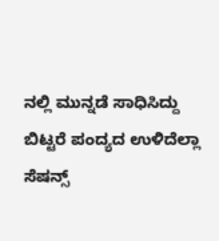ನಲ್ಲಿ ಮುನ್ನಡೆ ಸಾಧಿಸಿದ್ದು ಬಿಟ್ಟರೆ ಪಂದ್ಯದ ಉಳಿದೆಲ್ಲಾ ಸೆಷನ್ಸ್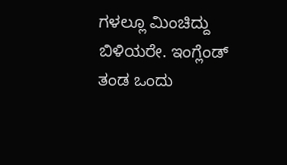ಗಳಲ್ಲೂ ಮಿಂಚಿದ್ದು ಬಿಳಿಯರೇ. ಇಂಗ್ಲೆಂಡ್ ತಂಡ ಒಂದು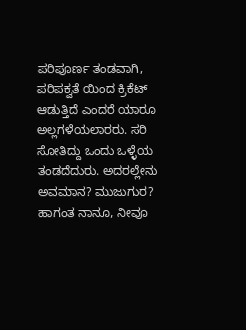ಪರಿಪೂರ್ಣ ತಂಡವಾಗಿ, ಪರಿಪಕ್ವತೆ ಯಿಂದ ಕ್ರಿಕೆಟ್ ಆಡುತ್ತಿದೆ ಎಂದರೆ ಯಾರೂ ಅಲ್ಲಗಳೆಯಲಾರರು. ಸರಿ ಸೋತಿದ್ದು ಒಂದು ಒಳ್ಳೆಯ ತಂಡದೆದುರು. ಅದರಲ್ಲೇನು ಅವಮಾನ? ಮುಜುಗುರ? ಹಾಗಂತ ನಾನೂ, ನೀವೂ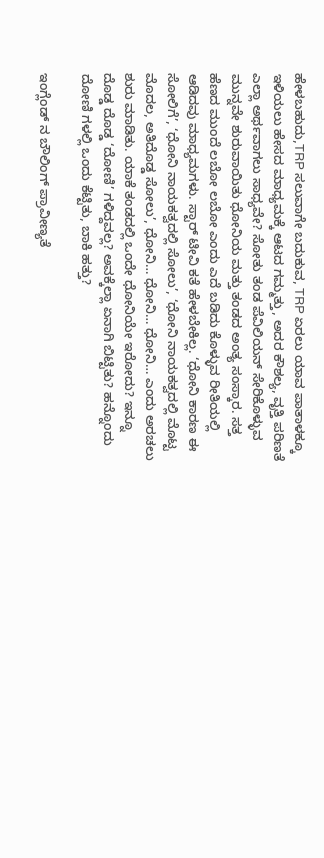ಹೇಳಬಹುದು,TRP ಸಲುವಾಗೇ ಬದುಕುವ, TRP ಏರಲು ಯಾವ ಪಾತಾಳಕ್ಕೂ ಇಳಿಯಲು ಹೇಸದ ಮಾಧ್ಯಮಕ್ಕೆ ಆಟದ ಗಮ್ಮತ್ತು, ಅದರ ಕೌಶಲ್ಯ, ವೃತ್ತಿ ಪರಿಣತೆ ಎಲ್ಲಾ ಅರ್ಥವಾಗಲು ಸಾಧ್ಯವೇ? ಸೋತು ತಂಡ ಪೆವಿಲಿಯನ್ ಸೇರಿಕೊಳ್ಳುವ ಮುನ್ನವೇ ಶುರುವಾಯಿತು ಧೋನಿಯ ಮತ್ತು ತಂಡದ ಅಂತ್ಯ ಸಂಸ್ಕಾರ. ಸತ್ತ ಹೆಣದ ಮುಂದೆ ಲಬೋ ಲಬೋ ಎಂದು ಎದೆ ಬಡಿದು ಕೊಳ್ಳುವ ರೀತಿಯಲ್ಲಿ ಆಡಿದವು ಮಾಧ್ಯಮಗಳು. ಸ್ಟಾರ್ ಟೀವಿ ಕತೆ ಹೇಳಬೇಕಿಲ್ಲ. ‘ಧೋನಿ ಕಾರಣ ಈ ಸೋಲಿಗೆ’, ‘ಧೋನಿ ನಾಯಕತ್ವದಲ್ಲಿ ಸೋಲು’, ‘ಧೋನಿ ನಾಯಕತ್ವದಲ್ಲಿ ಮೊಟ್ಟ ಮೊದಲ, ಅತಿದೊಡ್ಡ ಸೋಲು’, ಧೋನಿ… ಧೋನಿ… ಧೋನಿ… ಎಂದು ಅರಚಲು ಶುರು ಮಾಡಿತು. ಯಾಕೆ ತಂಡದಲ್ಲಿ ಒಂದೇ ಧೋನಿಯೇ ಇರೋದು? ಇನ್ನೂ ದೊಡ್ಡ ದೊಡ್ಡ ‘ದೋಣಿ’ ಗಳಿದ್ದವಲ್ಲ? ಅವಕ್ಕೆಲ್ಲಾ ಏನಾಗಿ ಬಿಟ್ಟಿತು? ಹನ್ನೊಂದು ದೋಣಿ ಗಳಲ್ಲಿ ಒಂದು ಕೆಟ್ಟಿತು, ಬಾಕಿ ಹತ್ತು?

ಇಂಗ್ಲೆಂಡ್ ನ ಬೌಲಿಂಗ್ ಪ್ರಾವೀಣ್ಯತೆ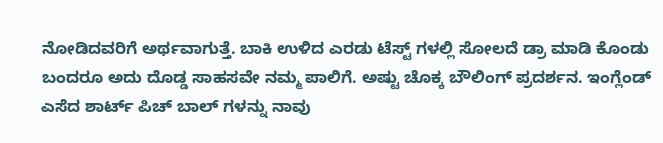ನೋಡಿದವರಿಗೆ ಅರ್ಥವಾಗುತ್ತೆ. ಬಾಕಿ ಉಳಿದ ಎರಡು ಟೆಸ್ಟ್ ಗಳಲ್ಲಿ ಸೋಲದೆ ಡ್ರಾ ಮಾಡಿ ಕೊಂಡು ಬಂದರೂ ಅದು ದೊಡ್ಡ ಸಾಹಸವೇ ನಮ್ಮ ಪಾಲಿಗೆ. ಅಷ್ಟು ಚೊಕ್ಕ ಬೌಲಿಂಗ್ ಪ್ರದರ್ಶನ. ಇಂಗ್ಲೆಂಡ್ ಎಸೆದ ಶಾರ್ಟ್ ಪಿಚ್ ಬಾಲ್ ಗಳನ್ನು ನಾವು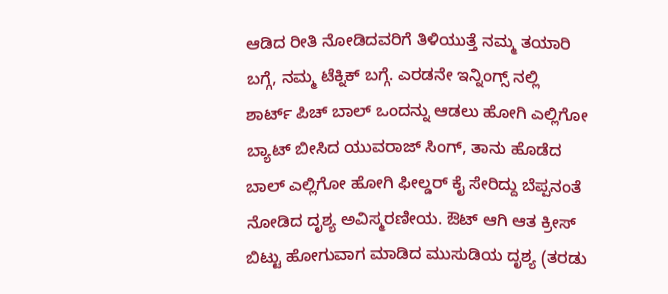ಆಡಿದ ರೀತಿ ನೋಡಿದವರಿಗೆ ತಿಳಿಯುತ್ತೆ ನಮ್ಮ ತಯಾರಿ ಬಗ್ಗೆ, ನಮ್ಮ ಟೆಕ್ನಿಕ್ ಬಗ್ಗೆ. ಎರಡನೇ ಇನ್ನಿಂಗ್ಸ್ ನಲ್ಲಿ ಶಾರ್ಟ್ ಪಿಚ್ ಬಾಲ್ ಒಂದನ್ನು ಆಡಲು ಹೋಗಿ ಎಲ್ಲಿಗೋ ಬ್ಯಾಟ್ ಬೀಸಿದ ಯುವರಾಜ್ ಸಿಂಗ್, ತಾನು ಹೊಡೆದ ಬಾಲ್ ಎಲ್ಲಿಗೋ ಹೋಗಿ ಫೀಲ್ಡರ್ ಕೈ ಸೇರಿದ್ದು ಬೆಪ್ಪನಂತೆ ನೋಡಿದ ದೃಶ್ಯ ಅವಿಸ್ಮರಣೀಯ. ಔಟ್ ಆಗಿ ಆತ ಕ್ರೀಸ್ ಬಿಟ್ಟು ಹೋಗುವಾಗ ಮಾಡಿದ ಮುಸುಡಿಯ ದೃಶ್ಯ (ತರಡು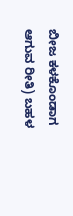ಬೀಜ ಕಳಕೊಂಡಾಗ ಆಗುವ ರೀತಿ) ಬಹಳ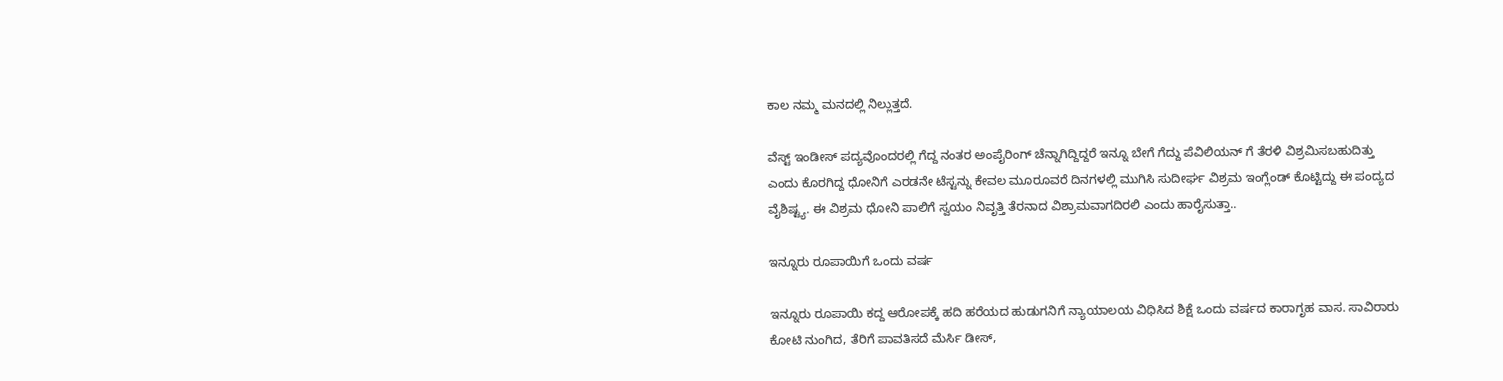ಕಾಲ ನಮ್ಮ ಮನದಲ್ಲಿ ನಿಲ್ಲುತ್ತದೆ.

ವೆಸ್ಟ್ ಇಂಡೀಸ್ ಪದ್ಯವೊಂದರಲ್ಲಿ ಗೆದ್ದ ನಂತರ ಅಂಪೈರಿಂಗ್ ಚೆನ್ನಾಗಿದ್ದಿದ್ದರೆ ಇನ್ನೂ ಬೇಗೆ ಗೆದ್ದು ಪೆವಿಲಿಯನ್ ಗೆ ತೆರಳಿ ವಿಶ್ರಮಿಸಬಹುದಿತ್ತು ಎಂದು ಕೊರಗಿದ್ದ ಧೋನಿಗೆ ಎರಡನೇ ಟೆಸ್ಟನ್ನು ಕೇವಲ ಮೂರೂವರೆ ದಿನಗಳಲ್ಲಿ ಮುಗಿಸಿ ಸುದೀರ್ಘ ವಿಶ್ರಮ ಇಂಗ್ಲೆಂಡ್ ಕೊಟ್ಟಿದ್ದು ಈ ಪಂದ್ಯದ ವೈಶಿಷ್ಟ್ಯ. ಈ ವಿಶ್ರಮ ಧೋನಿ ಪಾಲಿಗೆ ಸ್ವಯಂ ನಿವೃತ್ತಿ ತೆರನಾದ ವಿಶ್ರಾಮವಾಗದಿರಲಿ ಎಂದು ಹಾರೈಸುತ್ತಾ..

ಇನ್ನೂರು ರೂಪಾಯಿಗೆ ಒಂದು ವರ್ಷ

ಇನ್ನೂರು ರೂಪಾಯಿ ಕದ್ದ ಆರೋಪಕ್ಕೆ ಹದಿ ಹರೆಯದ ಹುಡುಗನಿಗೆ ನ್ಯಾಯಾಲಯ ವಿಧಿಸಿದ ಶಿಕ್ಷೆ ಒಂದು ವರ್ಷದ ಕಾರಾಗೃಹ ವಾಸ. ಸಾವಿರಾರು ಕೋಟಿ ನುಂಗಿದ, ತೆರಿಗೆ ಪಾವತಿಸದೆ ಮೆರ್ಸಿ ಡೀಸ್,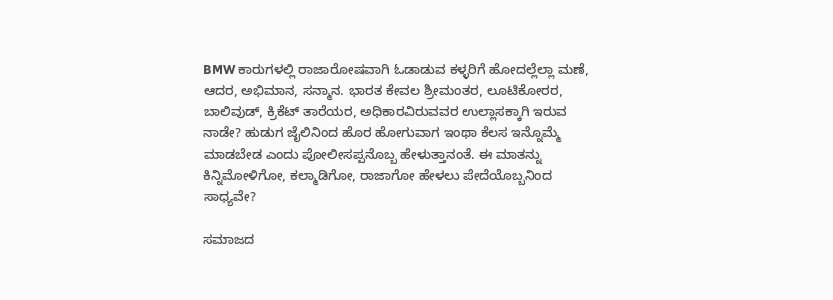BMW ಕಾರುಗಳಲ್ಲಿ ರಾಜಾರೋಷವಾಗಿ ಓಡಾಡುವ ಕಳ್ಳರಿಗೆ ಹೋದಲ್ಲೆಲ್ಲಾ ಮಣೆ, ಆದರ, ಅಭಿಮಾನ, ಸನ್ಮಾನ. ಭಾರತ ಕೇವಲ ಶ್ರೀಮಂತರ, ಲೂಟಿಕೋರರ, ಬಾಲಿವುಡ್, ಕ್ರಿಕೆಟ್ ತಾರೆಯರ, ಅಧಿಕಾರವಿರುವವರ ಉಲ್ಲಾಸಕ್ಕಾಗಿ ಇರುವ  ನಾಡೇ? ಹುಡುಗ ಜೈಲಿನಿಂದ ಹೊರ ಹೋಗುವಾಗ ಇಂಥಾ ಕೆಲಸ ಇನ್ನೊಮ್ಮೆ ಮಾಡಬೇಡ ಎಂದು ಪೋಲೀಸಪ್ಪನೊಬ್ಬ ಹೇಳುತ್ತಾನಂತೆ. ಈ ಮಾತನ್ನು ಕಿನ್ನಿಮೋಳಿಗೋ, ಕಲ್ಮಾಡಿಗೋ, ರಾಜಾಗೋ ಹೇಳಲು ಪೇದೆಯೊಬ್ಬನಿಂದ  ಸಾಧ್ಯವೇ?

ಸಮಾಜದ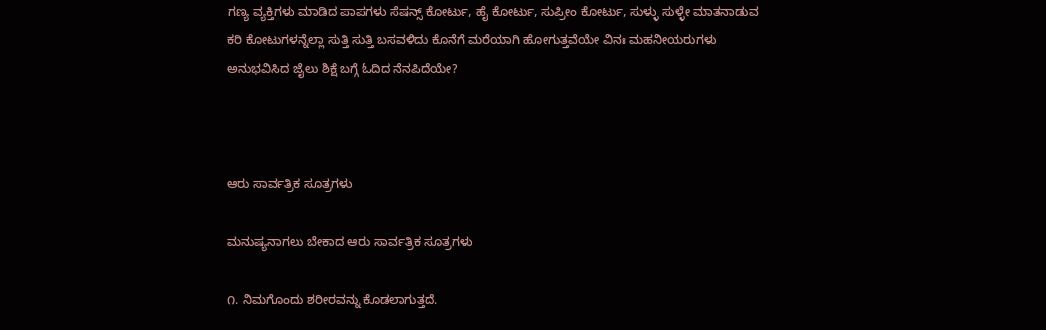ಗಣ್ಯ ವ್ಯಕ್ತಿಗಳು ಮಾಡಿದ ಪಾಪಗಳು ಸೆಷನ್ಸ್ ಕೋರ್ಟು, ಹೈ ಕೋರ್ಟು, ಸುಪ್ರೀಂ ಕೋರ್ಟು, ಸುಳ್ಳು ಸುಳ್ಳೇ ಮಾತನಾಡುವ ಕರಿ ಕೋಟುಗಳನ್ನೆಲ್ಲಾ ಸುತ್ತಿ ಸುತ್ತಿ ಬಸವಳಿದು ಕೊನೆಗೆ ಮರೆಯಾಗಿ ಹೋಗುತ್ತವೆಯೇ ವಿನಃ ಮಹನೀಯರುಗಳು ಅನುಭವಿಸಿದ ಜೈಲು ಶಿಕ್ಷೆ ಬಗ್ಗೆ ಓದಿದ ನೆನಪಿದೆಯೇ?



ಆರು ಸಾರ್ವತ್ರಿಕ ಸೂತ್ರಗಳು

ಮನುಷ್ಯನಾಗಲು ಬೇಕಾದ ಆರು ಸಾರ್ವತ್ರಿಕ ಸೂತ್ರಗಳು

೧. ನಿಮಗೊಂದು ಶರೀರವನ್ನು ಕೊಡಲಾಗುತ್ತದೆ.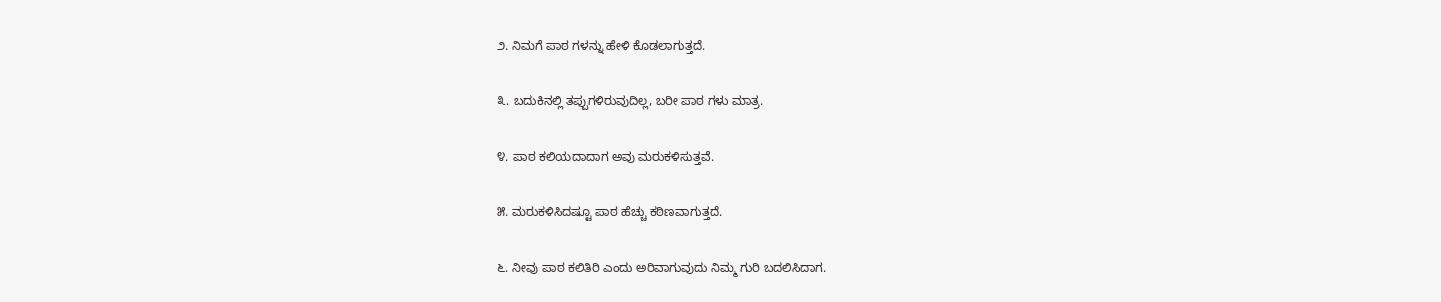೨. ನಿಮಗೆ ಪಾಠ ಗಳನ್ನು ಹೇಳಿ ಕೊಡಲಾಗುತ್ತದೆ.

೩. ಬದುಕಿನಲ್ಲಿ ತಪ್ಪುಗಳಿರುವುದಿಲ್ಲ, ಬರೀ ಪಾಠ ಗಳು ಮಾತ್ರ.

೪. ಪಾಠ ಕಲಿಯದಾದಾಗ ಅವು ಮರುಕಳಿಸುತ್ತವೆ.

೫. ಮರುಕಳಿಸಿದಷ್ಟೂ ಪಾಠ ಹೆಚ್ಚು ಕಠಿಣವಾಗುತ್ತದೆ.

೬. ನೀವು ಪಾಠ ಕಲಿತಿರಿ ಎಂದು ಅರಿವಾಗುವುದು ನಿಮ್ಮ ಗುರಿ ಬದಲಿಸಿದಾಗ.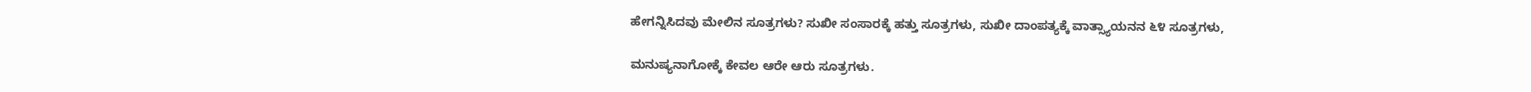ಹೇಗನ್ನಿಸಿದವು ಮೇಲಿನ ಸೂತ್ರಗಳು? ಸುಖೀ ಸಂಸಾರಕ್ಕೆ ಹತ್ತು ಸೂತ್ರಗಳು, ಸುಖೀ ದಾಂಪತ್ಯಕ್ಕೆ ವಾತ್ಸ್ಯಾಯನನ ೬೪ ಸೂತ್ರಗಳು,

ಮನುಷ್ಯನಾಗೋಕ್ಕೆ ಕೇವಲ ಆರೇ ಆರು ಸೂತ್ರಗಳು.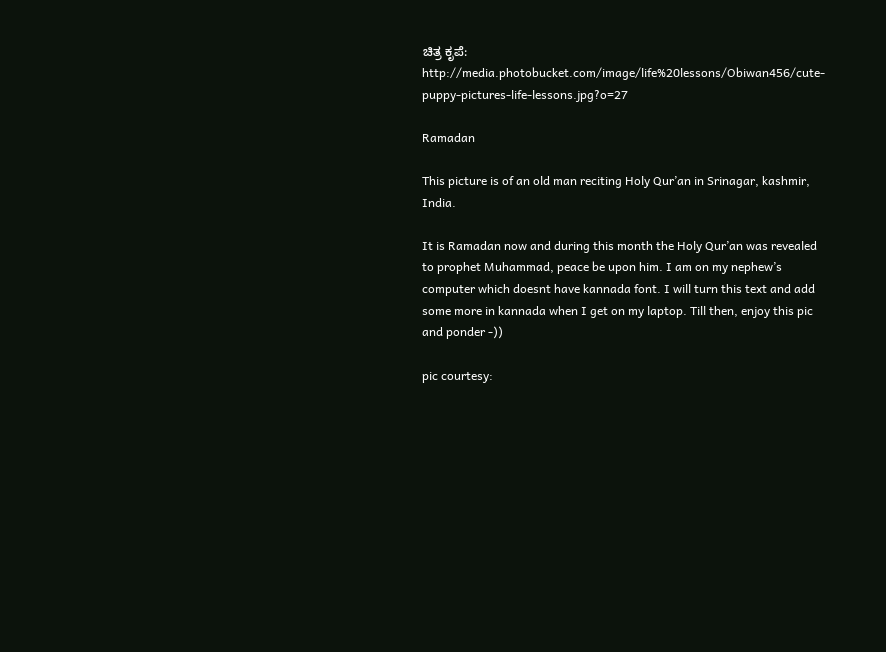ಚಿತ್ರ ಕೃಪೆ: http://media.photobucket.com/image/life%20lessons/Obiwan456/cute-puppy-pictures-life-lessons.jpg?o=27

Ramadan

This picture is of an old man reciting Holy Qur’an in Srinagar, kashmir, India.

It is Ramadan now and during this month the Holy Qur’an was revealed to prophet Muhammad, peace be upon him. I am on my nephew’s computer which doesnt have kannada font. I will turn this text and add some more in kannada when I get on my laptop. Till then, enjoy this pic and ponder -))

pic courtesy: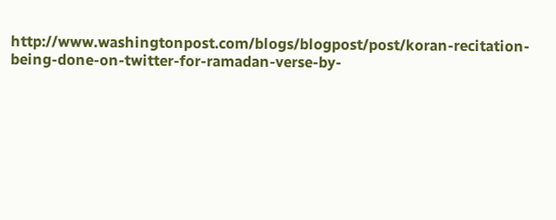http://www.washingtonpost.com/blogs/blogpost/post/koran-recitation-being-done-on-twitter-for-ramadan-verse-by-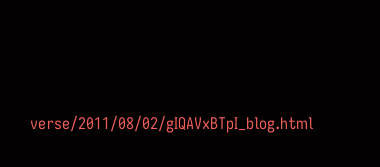verse/2011/08/02/gIQAVxBTpI_blog.html